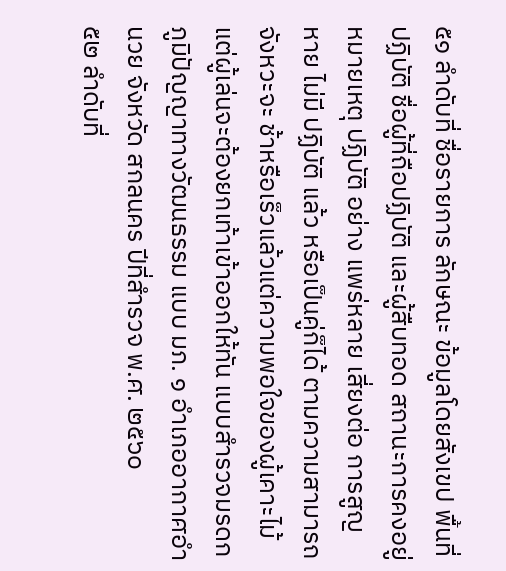๕๑ ลำดับที่ ชื่อรายการ ลักษณะ ข้อมูลโดยสังเขป พื้นที่ปฏิบัติ ชื่อผู้ที่ถือปฏิบัติ และผู้สืบทอด สถานะการคงอยู่ หมายเหตุ ปฏิบัติ อย่าง แพร่หลาย เสี่ยงต่อ การสูญ หาย ไม่มี ปฏิบัติ แล้ว หรือเป็นคู่ก็ได้ ตามความสามารถ จังหวะจะ ช้าหรือเร็วแล้วแต่ความพอใจของผู้เคาะไม้ แต่ผู้เล่นจะต้องยกเท้าเข้าออกให้ทัน แบบสำรวจมรดกภูมิปัญญาทางวัฒนธรรม แบบ มภ. ๑ อำเภออากาศอำนวย จังหวัด สกลนคร ปีที่สำรวจ พ.ศ. ๒๕๖๐
๕๒ ลำดับที่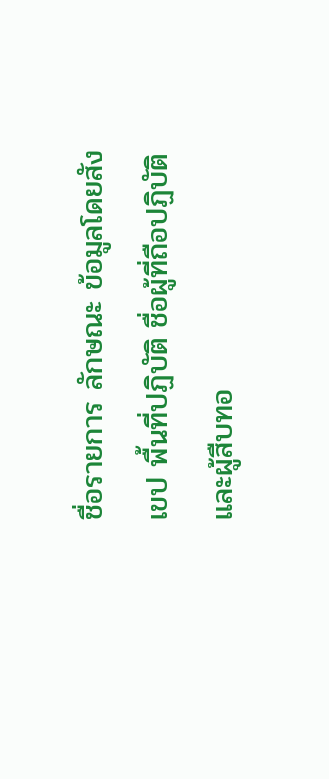ชื่อรายการ ลักษณะ ข้อมูลโดยสังเขป พื้นที่ปฏิบัติ ชื่อผู้ที่ถือปฏิบัติ และผู้สืบทอ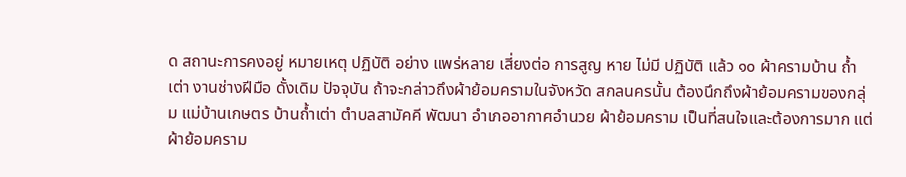ด สถานะการคงอยู่ หมายเหตุ ปฏิบัติ อย่าง แพร่หลาย เสี่ยงต่อ การสูญ หาย ไม่มี ปฏิบัติ แล้ว ๑๐ ผ้าครามบ้าน ถ้ำเต่า งานช่างฝีมือ ดั้งเดิม ปัจจุบัน ถ้าจะกล่าวถึงผ้าย้อมครามในจังหวัด สกลนครนั้น ต้องนึกถึงผ้าย้อมครามของกลุ่ม แม่บ้านเกษตร บ้านถ้ำเต่า ตำบลสามัคคี พัฒนา อำเภออากาศอำนวย ผ้าย้อมคราม เป็นที่สนใจและต้องการมาก แต่ผ้าย้อมคราม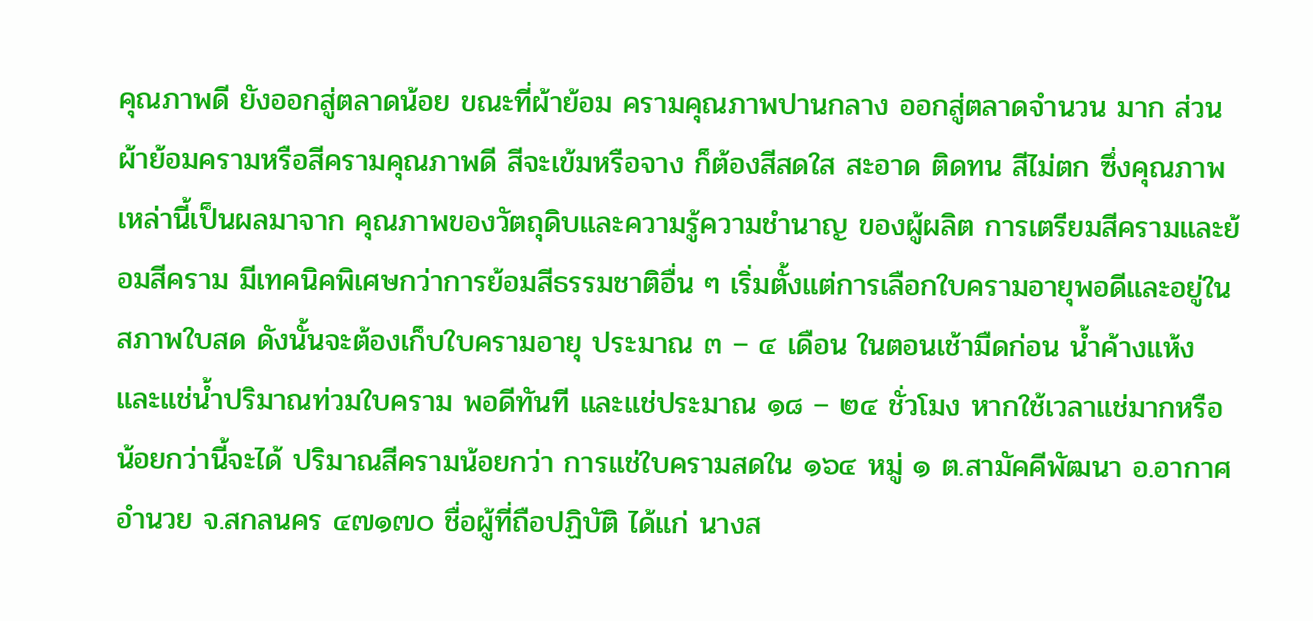คุณภาพดี ยังออกสู่ตลาดน้อย ขณะที่ผ้าย้อม ครามคุณภาพปานกลาง ออกสู่ตลาดจำนวน มาก ส่วนผ้าย้อมครามหรือสีครามคุณภาพดี สีจะเข้มหรือจาง ก็ต้องสีสดใส สะอาด ติดทน สีไม่ตก ซึ่งคุณภาพเหล่านี้เป็นผลมาจาก คุณภาพของวัตถุดิบและความรู้ความชำนาญ ของผู้ผลิต การเตรียมสีครามและย้อมสีคราม มีเทคนิคพิเศษกว่าการย้อมสีธรรมชาติอื่น ๆ เริ่มตั้งแต่การเลือกใบครามอายุพอดีและอยู่ใน สภาพใบสด ดังนั้นจะต้องเก็บใบครามอายุ ประมาณ ๓ – ๔ เดือน ในตอนเช้ามืดก่อน น้ำค้างแห้ง และแช่น้ำปริมาณท่วมใบคราม พอดีทันที และแช่ประมาณ ๑๘ – ๒๔ ชั่วโมง หากใช้เวลาแช่มากหรือน้อยกว่านี้จะได้ ปริมาณสีครามน้อยกว่า การแช่ใบครามสดใน ๑๖๔ หมู่ ๑ ต.สามัคคีพัฒนา อ.อากาศอำนวย จ.สกลนคร ๔๗๑๗๐ ชื่อผู้ที่ถือปฏิบัติ ได้แก่ นางส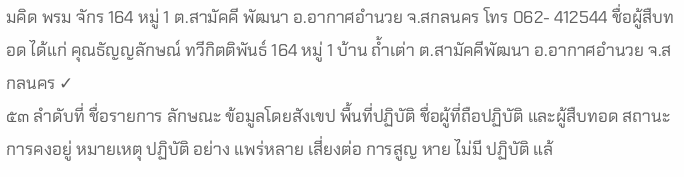มคิด พรม จักร 164 หมู่ 1 ต.สามัคคี พัฒนา อ.อากาศอำนวย จ.สกลนคร โทร 062- 412544 ชื่อผู้สืบทอด ได้แก่ คุณธัญญลักษณ์ ทวีกิตติพันธ์ 164 หมู่ 1 บ้าน ถ้ำเต่า ต.สามัคคีพัฒนา อ.อากาศอำนวย จ.สกลนคร ✓
๕๓ ลำดับที่ ชื่อรายการ ลักษณะ ข้อมูลโดยสังเขป พื้นที่ปฏิบัติ ชื่อผู้ที่ถือปฏิบัติ และผู้สืบทอด สถานะการคงอยู่ หมายเหตุ ปฏิบัติ อย่าง แพร่หลาย เสี่ยงต่อ การสูญ หาย ไม่มี ปฏิบัติ แล้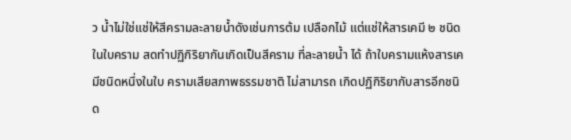ว น้ำไม่ใช่แช่ให้สีครามละลายน้ำดังเช่นการต้ม เปลือกไม้ แต่แช่ให้สารเคมี ๒ ชนิดในใบคราม สดทำปฏิกิริยากันเกิดเป็นสีคราม ที่ละลายน้ำ ได้ ถ้าใบครามแห้งสารเคมีชนิดหนึ่งในใบ ครามเสียสภาพธรรมชาติ ไม่สามารถ เกิดปฏิกิริยากับสารอีกชนิด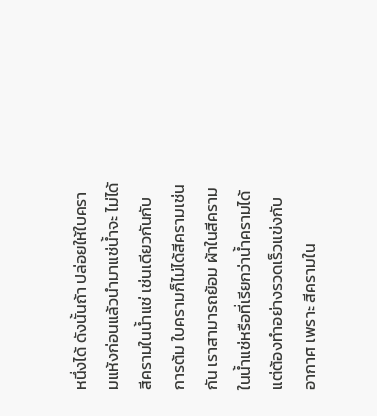หนึ่งได้ ดังนั้นถ้า ปล่อยให้ใบครามแห้งก่อนแล้วนำมาแช่น้ำจะ ไม่ได้สีครามในน้ำแช่ เช่นเดียวกันกับการต้ม ใบครามก็ไม่ได้สีครามเช่นกัน เราสามารถย้อม ผ้าในสีครามในน้ำแช่หรือที่เรียกว่าน้ำครามได้ แต่ต้องทำอย่างรวดเร็วแข่งกับอากาศ เพราะ สีครามใน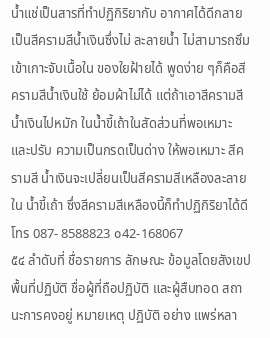น้ำแช่เป็นสารที่ทำปฏิกิริยากับ อากาศได้ดีกลายเป็นสีครามสีน้ำเงินซึ่งไม่ ละลายน้ำ ไม่สามารถซึมเข้าเกาะจับเนื้อใน ของใยฝ้ายได้ พูดง่าย ๆก็คือสีครามสีน้ำเงินใช้ ย้อมผ้าไม่ได้ แต่ถ้าเอาสีครามสีน้ำเงินไปหมัก ในน้ำขี้เถ้าในสัดส่วนที่พอเหมาะ และปรับ ความเป็นกรดเป็นด่าง ให้พอเหมาะ สีครามสี น้ำเงินจะเปลี่ยนเป็นสีครามสีเหลืองละลายใน น้ำขี้เถ้า ซึ่งสีครามสีเหลืองนี้ก็ทำปฏิกิริยาได้ดี โทร 087- 8588823 ๐42-168067
๕๔ ลำดับที่ ชื่อรายการ ลักษณะ ข้อมูลโดยสังเขป พื้นที่ปฏิบัติ ชื่อผู้ที่ถือปฏิบัติ และผู้สืบทอด สถานะการคงอยู่ หมายเหตุ ปฏิบัติ อย่าง แพร่หลา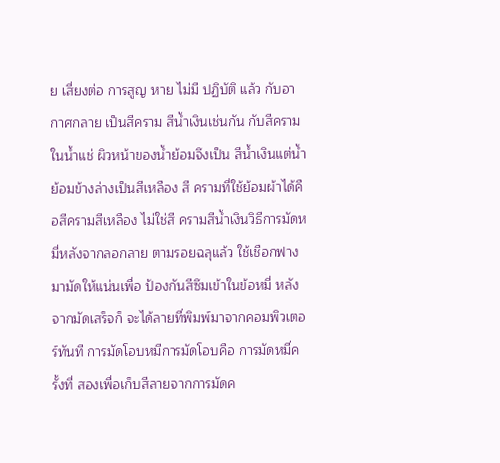ย เสี่ยงต่อ การสูญ หาย ไม่มี ปฏิบัติ แล้ว กับอากาศกลาย เป็นสีคราม สีน้ำเงินเช่นกัน กับสีครามในน้ำแช่ ผิวหน้าของน้ำย้อมจึงเป็น สีน้ำเงินแต่น้ำย้อมข้างล่างเป็นสีเหลือง สี ครามที่ใช้ย้อมผ้าได้คือสีครามสีเหลือง ไม่ใช่สี ครามสีน้ำเงินวิธีการมัดหมี่หลังจากลอกลาย ตามรอยฉลุแล้ว ใช้เชือกฟางมามัดให้แน่นเพื่อ ป้องกันสีซึมเข้าในข้อหมี่ หลังจากมัดเสร็จก็ จะได้ลายที่พิมพ์มาจากคอมพิวเตอร์ทันที การมัดโอบหมีการมัดโอบคือ การมัดหมี่ครั้งที่ สองเพื่อเก็บสีลายจากการมัดค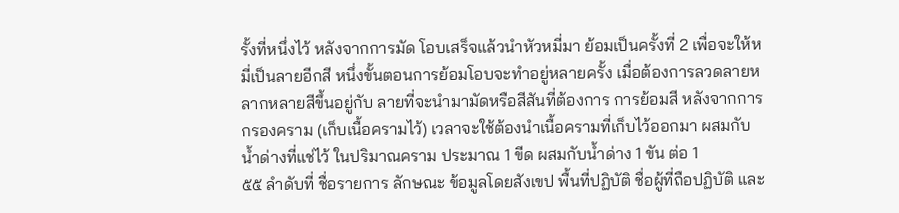รั้งที่หนึ่งไว้ หลังจากการมัด โอบเสร็จแล้วนำหัวหมี่มา ย้อมเป็นครั้งที่ 2 เพื่อจะให้หมี่เป็นลายอีกสี หนึ่งขั้นตอนการย้อมโอบจะทำอยู่หลายครั้ง เมื่อต้องการลวดลายหลากหลายสีขึ้นอยู่กับ ลายที่จะนำมามัดหรือสีสันที่ต้องการ การย้อมสี หลังจากการกรองคราม (เก็บเนื้อครามไว้) เวลาจะใช้ต้องนำเนื้อครามที่เก็บไว้ออกมา ผสมกับน้ำด่างที่แช่ไว้ ในปริมาณคราม ประมาณ 1 ขีด ผสมกับน้ำด่าง 1 ขัน ต่อ 1
๕๕ ลำดับที่ ชื่อรายการ ลักษณะ ข้อมูลโดยสังเขป พื้นที่ปฏิบัติ ชื่อผู้ที่ถือปฏิบัติ และ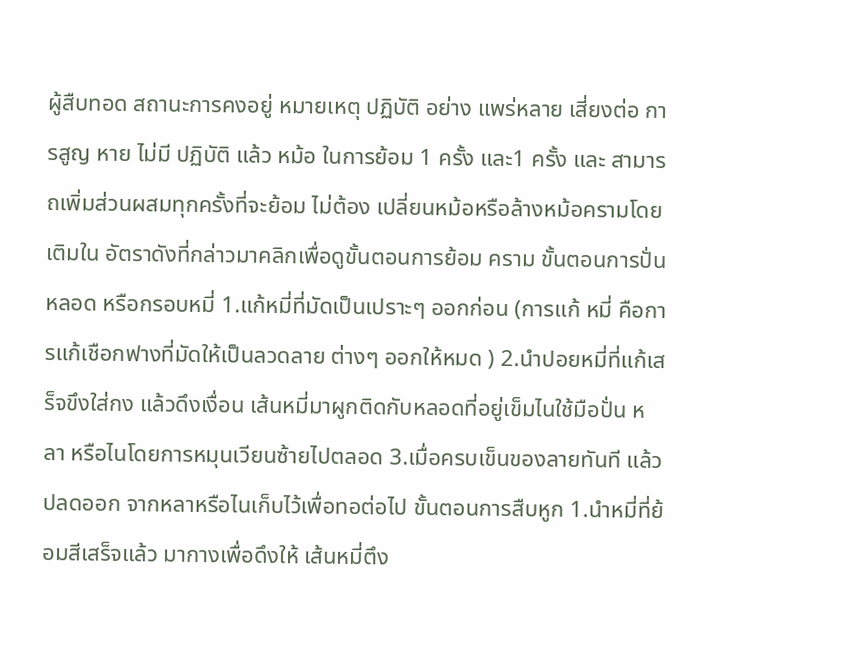ผู้สืบทอด สถานะการคงอยู่ หมายเหตุ ปฏิบัติ อย่าง แพร่หลาย เสี่ยงต่อ การสูญ หาย ไม่มี ปฏิบัติ แล้ว หม้อ ในการย้อม 1 ครั้ง และ1 ครั้ง และ สามารถเพิ่มส่วนผสมทุกครั้งที่จะย้อม ไม่ต้อง เปลี่ยนหม้อหรือล้างหม้อครามโดยเติมใน อัตราดังที่กล่าวมาคลิกเพื่อดูขั้นตอนการย้อม คราม ขั้นตอนการปั่นหลอด หรือกรอบหมี่ 1.แก้หมี่ที่มัดเป็นเปราะๆ ออกก่อน (การแก้ หมี่ คือการแก้เชือกฟางที่มัดให้เป็นลวดลาย ต่างๆ ออกให้หมด ) 2.นำปอยหมี่ที่แก้เสร็จขึงใส่กง แล้วดึงเงื่อน เส้นหมี่มาผูกติดกับหลอดที่อยู่เข็มไนใช้มือปั่น หลา หรือไนโดยการหมุนเวียนซ้ายไปตลอด 3.เมื่อครบเข็นของลายทันที แล้วปลดออก จากหลาหรือไนเก็บไว้เพื่อทอต่อไป ขั้นตอนการสืบหูก 1.นำหมี่ที่ย้อมสีเสร็จแล้ว มากางเพื่อดึงให้ เส้นหมี่ตึง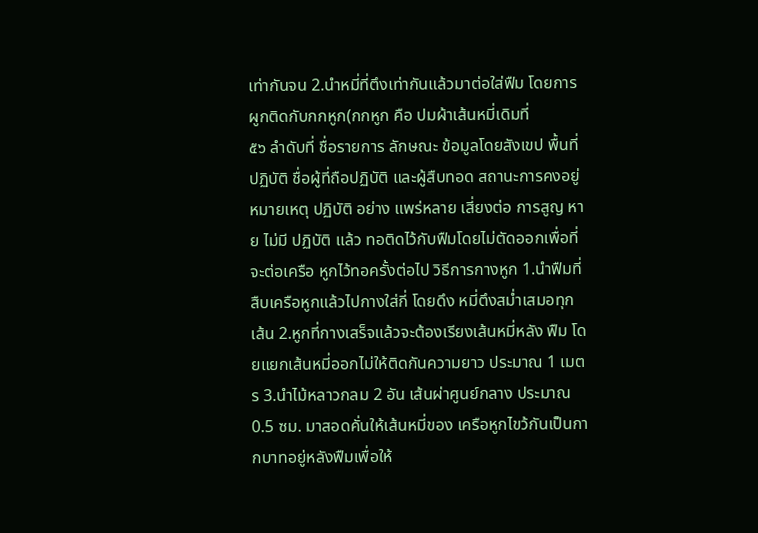เท่ากันจน 2.นำหมี่ที่ตึงเท่ากันแล้วมาต่อใส่ฟืม โดยการ ผูกติดกับกกหูก(กกหูก คือ ปมผ้าเส้นหมี่เดิมที่
๕๖ ลำดับที่ ชื่อรายการ ลักษณะ ข้อมูลโดยสังเขป พื้นที่ปฏิบัติ ชื่อผู้ที่ถือปฏิบัติ และผู้สืบทอด สถานะการคงอยู่ หมายเหตุ ปฏิบัติ อย่าง แพร่หลาย เสี่ยงต่อ การสูญ หาย ไม่มี ปฏิบัติ แล้ว ทอติดไว้กับฟืมโดยไม่ตัดออกเพื่อที่จะต่อเครือ หูกไว้ทอครั้งต่อไป วิธีการกางหูก 1.นำฟืมที่สืบเครือหูกแล้วไปกางใส่กี่ โดยดึง หมี่ตึงสม่ำเสมอทุกเส้น 2.หูกที่กางเสร็จแล้วจะต้องเรียงเส้นหมี่หลัง ฟืม โดยแยกเส้นหมี่ออกไม่ให้ติดกันความยาว ประมาณ 1 เมตร 3.นำไม้หลาวกลม 2 อัน เส้นผ่าศูนย์กลาง ประมาณ 0.5 ซม. มาสอดคั่นให้เส้นหมี่ของ เครือหูกไขว้กันเป็นกากบาทอยู่หลังฟืมเพื่อให้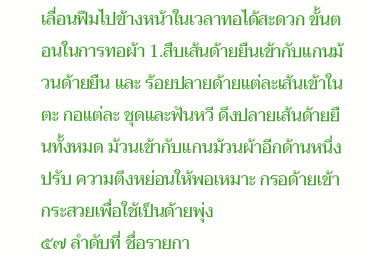เลื่อนฟืมไปข้างหน้าในเวลาทอได้สะดวก ขั้นตอนในการทอผ้า 1.สืบเส้นด้ายยืนเข้ากับแกนม้วนด้ายยืน และ ร้อยปลายด้ายแต่ละเส้นเข้าในตะ กอแต่ละ ชุดและฟันหวี ดึงปลายเส้นด้ายยืนทั้งหมด ม้วนเข้ากับแกนม้วนผ้าอีกด้านหนึ่ง ปรับ ความตึงหย่อนให้พอเหมาะ กรอด้ายเข้า กระสวยเพื่อใช้เป็นด้ายพุ่ง
๕๗ ลำดับที่ ชื่อรายกา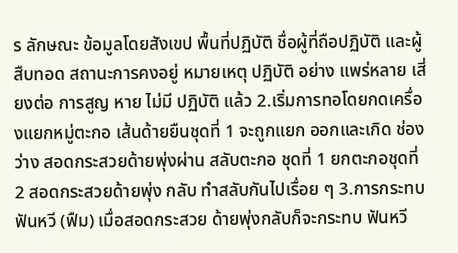ร ลักษณะ ข้อมูลโดยสังเขป พื้นที่ปฏิบัติ ชื่อผู้ที่ถือปฏิบัติ และผู้สืบทอด สถานะการคงอยู่ หมายเหตุ ปฏิบัติ อย่าง แพร่หลาย เสี่ยงต่อ การสูญ หาย ไม่มี ปฏิบัติ แล้ว 2.เริ่มการทอโดยกดเครื่องแยกหมู่ตะกอ เส้นด้ายยืนชุดที่ 1 จะถูกแยก ออกและเกิด ช่องว่าง สอดกระสวยด้ายพุ่งผ่าน สลับตะกอ ชุดที่ 1 ยกตะกอชุดที่ 2 สอดกระสวยด้ายพุ่ง กลับ ทำสลับกันไปเรื่อย ๆ 3.การกระทบฟันหวี (ฟืม) เมื่อสอดกระสวย ด้ายพุ่งกลับก็จะกระทบ ฟันหวี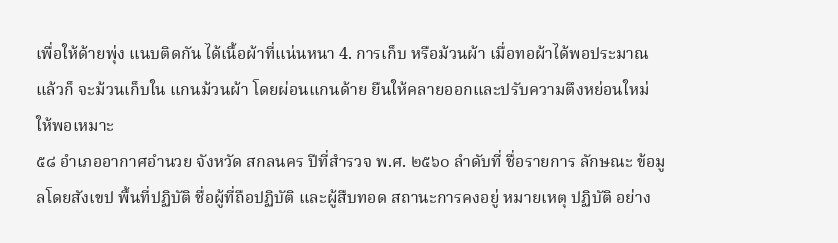เพื่อให้ด้ายพุ่ง แนบติดกัน ได้เนื้อผ้าที่แน่นหนา 4. การเก็บ หรือม้วนผ้า เมื่อทอผ้าได้พอประมาณแล้วก็ จะม้วนเก็บใน แกนม้วนผ้า โดยผ่อนแกนด้าย ยืนให้คลายออกและปรับความตึงหย่อนใหม่ ให้พอเหมาะ
๕๘ อำเภออากาศอำนวย จังหวัด สกลนคร ปีที่สำรวจ พ.ศ. ๒๕๖๐ ลำดับที่ ชื่อรายการ ลักษณะ ข้อมูลโดยสังเขป พื้นที่ปฏิบัติ ชื่อผู้ที่ถือปฏิบัติ และผู้สืบทอด สถานะการคงอยู่ หมายเหตุ ปฏิบัติ อย่าง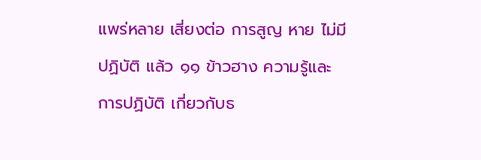แพร่หลาย เสี่ยงต่อ การสูญ หาย ไม่มี ปฏิบัติ แล้ว ๑๑ ข้าวฮาง ความรู้และ การปฏิบัติ เกี่ยวกับธ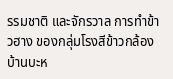รรมชาติ และจักรวาล การทำข้าวฮาง ของกลุ่มโรงสีข้าวกล้อง บ้านบะห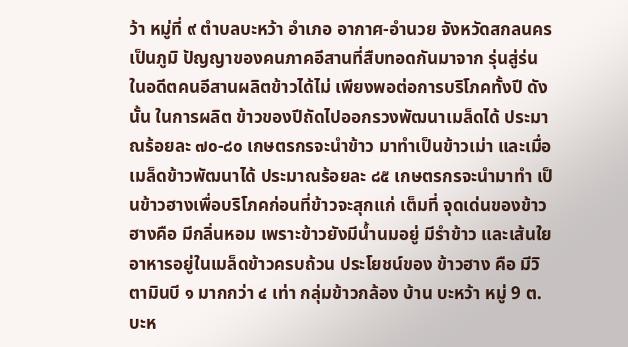ว้า หมู่ที่ ๙ ตำบลบะหว้า อำเภอ อากาศ-อำนวย จังหวัดสกลนคร เป็นภูมิ ปัญญาของคนภาคอีสานที่สืบทอดกันมาจาก รุ่นสู่ร่น ในอดีตคนอีสานผลิตข้าวได้ไม่ เพียงพอต่อการบริโภคทั้งปี ดังนั้น ในการผลิต ข้าวของปีถัดไปออกรวงพัฒนาเมล็ดได้ ประมาณร้อยละ ๗๐-๘๐ เกษตรกรจะนำข้าว มาทำเป็นข้าวเม่า และเมื่อเมล็ดข้าวพัฒนาได้ ประมาณร้อยละ ๘๕ เกษตรกรจะนำมาทำ เป็นข้าวฮางเพื่อบริโภคก่อนที่ข้าวจะสุกแก่ เต็มที่ จุดเด่นของข้าวฮางคือ มีกลิ่นหอม เพราะข้าวยังมีน้ำนมอยู่ มีรำข้าว และเส้นใย อาหารอยู่ในเมล็ดข้าวครบถ้วน ประโยชน์ของ ข้าวฮาง คือ มีวิตามินบี ๑ มากกว่า ๔ เท่า กลุ่มข้าวกล้อง บ้าน บะหว้า หมู่ 9 ต.บะห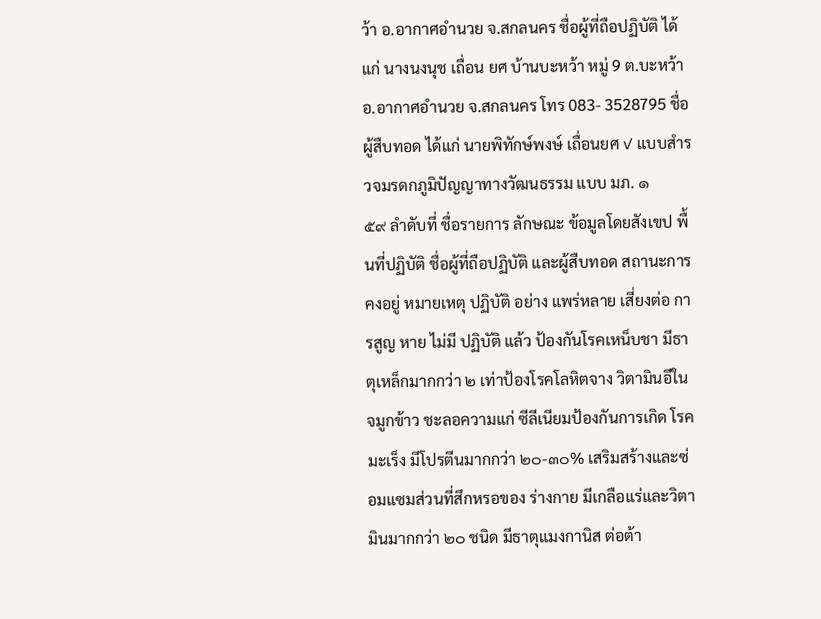ว้า อ.อากาศอำนวย จ.สกลนคร ชื่อผู้ที่ถือปฏิบัติ ได้แก่ นางนงนุช เถื่อน ยศ บ้านบะหว้า หมู่ 9 ต.บะหว้า อ.อากาศอำนวย จ.สกลนคร โทร 083- 3528795 ชื่อผู้สืบทอด ได้แก่ นายพิทักษ์พงษ์ เถื่อนยศ ✓ แบบสำรวจมรดกภูมิปัญญาทางวัฒนธรรม แบบ มภ. ๑
๕๙ ลำดับที่ ชื่อรายการ ลักษณะ ข้อมูลโดยสังเขป พื้นที่ปฏิบัติ ชื่อผู้ที่ถือปฏิบัติ และผู้สืบทอด สถานะการคงอยู่ หมายเหตุ ปฏิบัติ อย่าง แพร่หลาย เสี่ยงต่อ การสูญ หาย ไม่มี ปฏิบัติ แล้ว ป้องกันโรคเหน็บชา มีธาตุเหล็กมากกว่า ๒ เท่าป้องโรคโลหิตจาง วิตามินอีในจมูกข้าว ชะลอความแก่ ซีลีเนียมป้องกันการเกิด โรคมะเร็ง มีโปรตีนมากกว่า ๒๐-๓๐% เสริมสร้างและซ่อมแซมส่วนที่สึกหรอของ ร่างกาย มีเกลือแร่และวิตามินมากกว่า ๒๐ ชนิด มีธาตุแมงกานิส ต่อต้า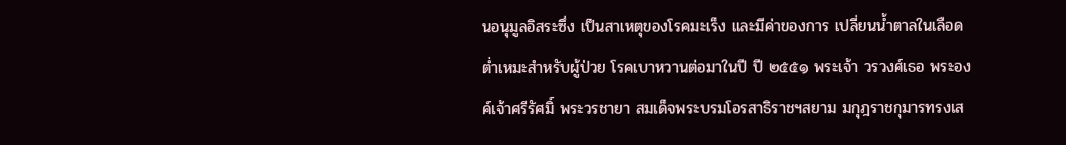นอนุมูลอิสระซึ่ง เป็นสาเหตุของโรคมะเร็ง และมีค่าของการ เปลี่ยนน้ำตาลในเลือดต่ำเหมะสำหรับผู้ป่วย โรคเบาหวานต่อมาในปี ปี ๒๕๕๑ พระเจ้า วรวงศ์เธอ พระองค์เจ้าศรีรัศมิ์ พระวรชายา สมเด็จพระบรมโอรสาธิราชฯสยาม มกุฎราชกุมารทรงเส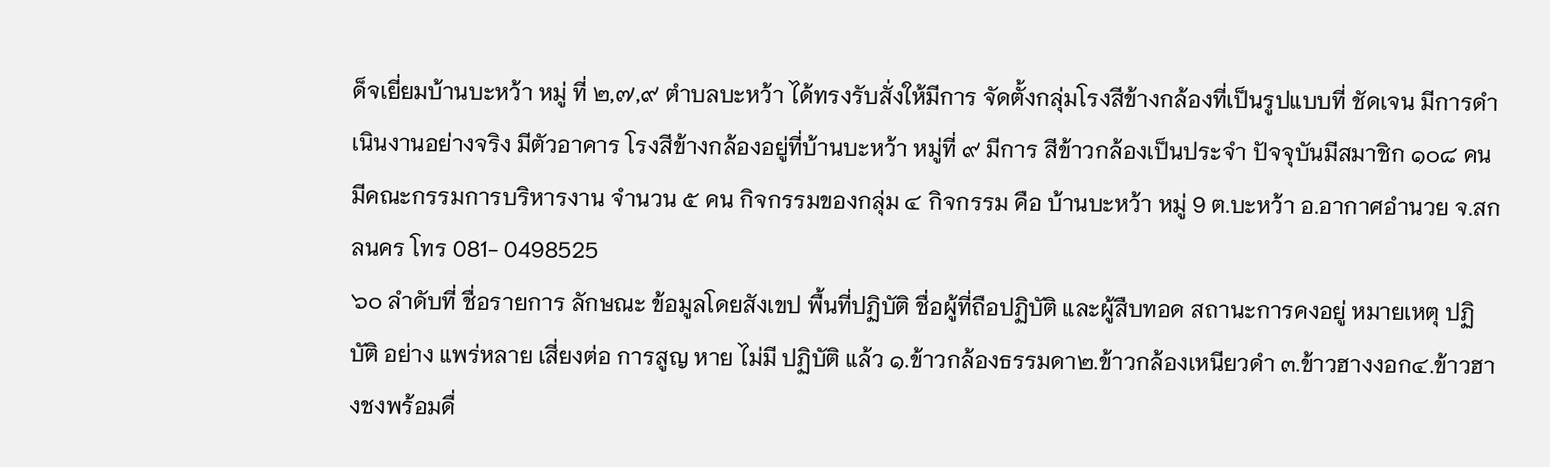ด็จเยี่ยมบ้านบะหว้า หมู่ ที่ ๒,๗,๙ ตำบลบะหว้า ได้ทรงรับสั่งให้มีการ จัดตั้งกลุ่มโรงสีข้างกล้องที่เป็นรูปแบบที่ ชัดเจน มีการดำเนินงานอย่างจริง มีตัวอาคาร โรงสีข้างกล้องอยู่ที่บ้านบะหว้า หมู่ที่ ๙ มีการ สีข้าวกล้องเป็นประจำ ปัจจุบันมีสมาชิก ๑๐๘ คน มีคณะกรรมการบริหารงาน จำนวน ๕ คน กิจกรรมของกลุ่ม ๔ กิจกรรม คือ บ้านบะหว้า หมู่ 9 ต.บะหว้า อ.อากาศอำนวย จ.สกลนคร โทร 081- 0498525
๖๐ ลำดับที่ ชื่อรายการ ลักษณะ ข้อมูลโดยสังเขป พื้นที่ปฏิบัติ ชื่อผู้ที่ถือปฏิบัติ และผู้สืบทอด สถานะการคงอยู่ หมายเหตุ ปฏิบัติ อย่าง แพร่หลาย เสี่ยงต่อ การสูญ หาย ไม่มี ปฏิบัติ แล้ว ๑.ข้าวกล้องธรรมดา๒.ข้าวกล้องเหนียวดำ ๓.ข้าวฮางงอก๔.ข้าวฮางชงพร้อมดื่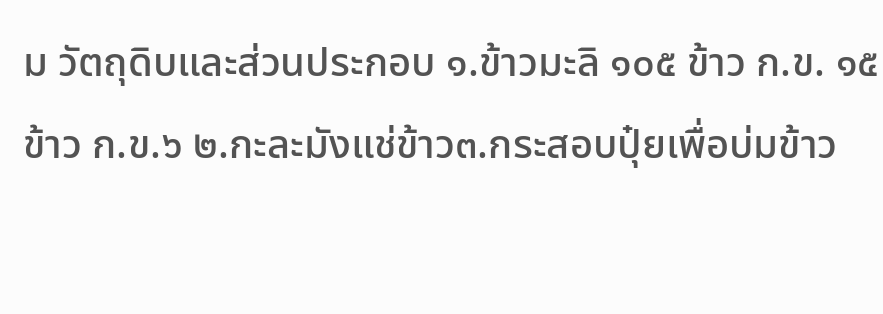ม วัตถุดิบและส่วนประกอบ ๑.ข้าวมะลิ ๑๐๕ ข้าว ก.ข. ๑๕ ข้าว ก.ข.๖ ๒.กะละมังแช่ข้าว๓.กระสอบปุ๋ยเพื่อบ่มข้าว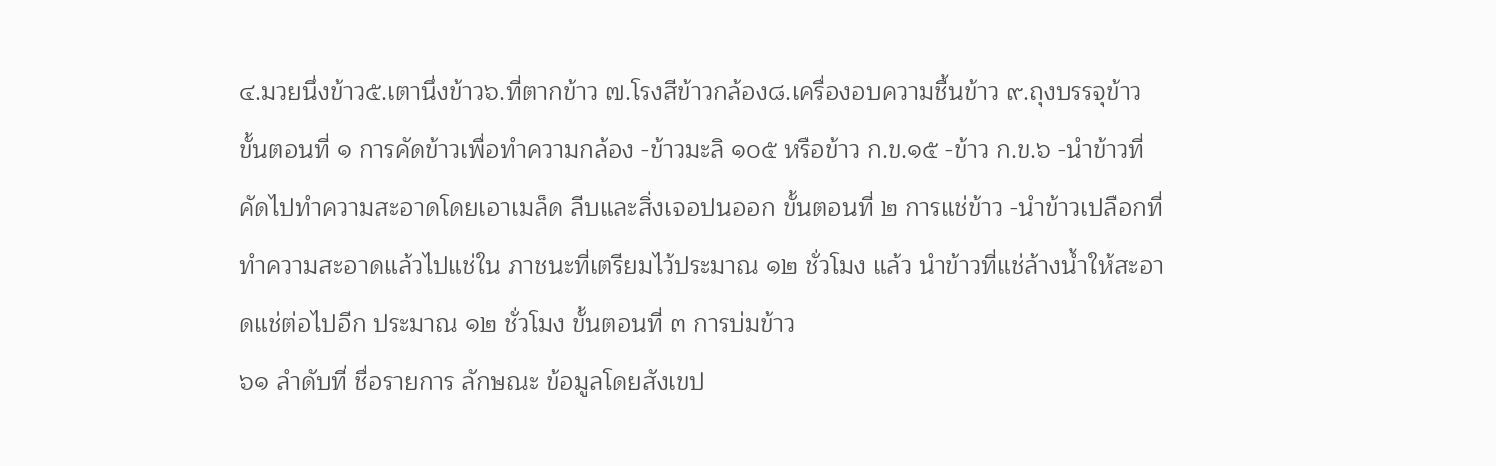๔.มวยนึ่งข้าว๕.เตานึ่งข้าว๖.ที่ตากข้าว ๗.โรงสีข้าวกล้อง๘.เครื่องอบความชื้นข้าว ๙.ถุงบรรจุข้าว ขั้นตอนที่ ๑ การคัดข้าวเพื่อทำความกล้อง -ข้าวมะลิ ๑๐๕ หรือข้าว ก.ข.๑๕ -ข้าว ก.ข.๖ -นำข้าวที่คัดไปทำความสะอาดโดยเอาเมล็ด ลีบและสิ่งเจอปนออก ขั้นตอนที่ ๒ การแช่ข้าว -นำข้าวเปลือกที่ทำความสะอาดแล้วไปแช่ใน ภาชนะที่เตรียมไว้ประมาณ ๑๒ ชั่วโมง แล้ว นำข้าวที่แช่ล้างน้ำให้สะอาดแช่ต่อไปอีก ประมาณ ๑๒ ชั่วโมง ขั้นตอนที่ ๓ การบ่มข้าว
๖๑ ลำดับที่ ชื่อรายการ ลักษณะ ข้อมูลโดยสังเขป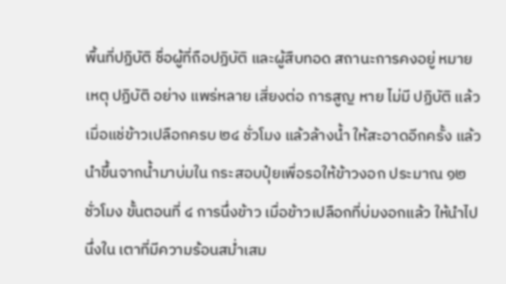พื้นที่ปฏิบัติ ชื่อผู้ที่ถือปฏิบัติ และผู้สืบทอด สถานะการคงอยู่ หมายเหตุ ปฏิบัติ อย่าง แพร่หลาย เสี่ยงต่อ การสูญ หาย ไม่มี ปฏิบัติ แล้ว เมื่อแช่ข้าวเปลือกครบ ๒๔ ชั่วโมง แล้วล้างน้ำ ให้สะอาดอีกครั้ง แล้วนำขึ้นจากน้ำมาบ่มใน กระสอบปุ๋ยเพื่อรอให้ข้าวงอก ประมาณ ๑๒ ชั่วโมง ขั้นตอนที่ ๔ การนึ่งข้าว เมื่อข้าวเปลือกที่บ่มงอกแล้ว ให้นำไปนึ่งใน เตาที่มีความร้อนสม่ำเสม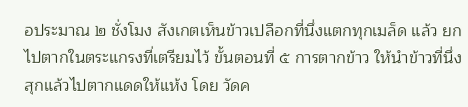อประมาณ ๒ ชั่งโมง สังเกตเห็นข้าวเปลือกที่นึ่งแตกทุกเมล็ด แล้ว ยกไปตากในตระแกรงที่เตรียมไว้ ขั้นตอนที่ ๕ การตากข้าว ให้นำข้าวที่นึ่งสุกแล้วไปตากแดดให้แห้ง โดย วัดค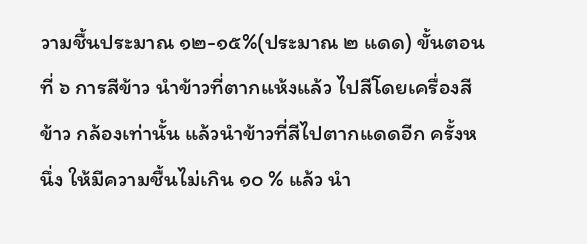วามชื้นประมาณ ๑๒-๑๕%(ประมาณ ๒ แดด) ขั้นตอนที่ ๖ การสีข้าว นำข้าวที่ตากแห้งแล้ว ไปสีโดยเครื่องสีข้าว กล้องเท่านั้น แล้วนำข้าวที่สีไปตากแดดอีก ครั้งหนึ่ง ให้มีความชื้นไม่เกิน ๑๐ % แล้ว นำ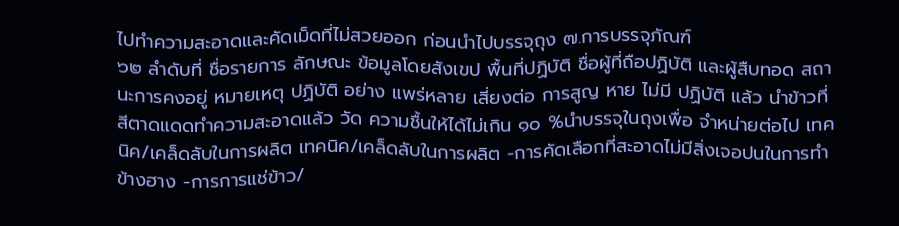ไปทำความสะอาดและคัดเม็ดที่ไม่สวยออก ก่อนนำไปบรรจุถุง ๗.การบรรจุภัณฑ์
๖๒ ลำดับที่ ชื่อรายการ ลักษณะ ข้อมูลโดยสังเขป พื้นที่ปฏิบัติ ชื่อผู้ที่ถือปฏิบัติ และผู้สืบทอด สถานะการคงอยู่ หมายเหตุ ปฏิบัติ อย่าง แพร่หลาย เสี่ยงต่อ การสูญ หาย ไม่มี ปฏิบัติ แล้ว นำข้าวที่สีตาดแดดทำความสะอาดแล้ว วัด ความชื้นให้ได้ไม่เกิน ๑๐ %นำบรรจุในถุงเพื่อ จำหน่ายต่อไป เทคนิค/เคล็ดลับในการผลิต เทคนิค/เคล็ดลับในการผลิต -การคัดเลือกที่สะอาดไม่มีสิ่งเจอปนในการทำ ข้างฮาง -การการแช่ข้าว/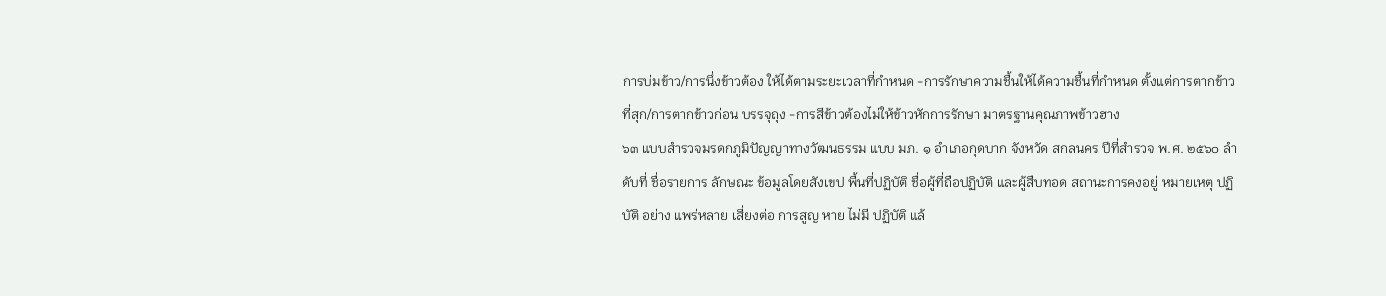การบ่มข้าว/การนึ่งข้าวต้อง ให้ได้ตามระยะเวลาที่กำหนด -การรักษาความชื้นให้ได้ความชื้นที่กำหนด ตั้งแต่การตากข้าวที่สุก/การตากข้าวก่อน บรรจุถุง -การสีข้าวต้องไม่ให้ข้าวหักการรักษา มาตรฐานคุณภาพข้าวฮาง
๖๓ แบบสำรวจมรดกภูมิปัญญาทางวัฒนธรรม แบบ มภ. ๑ อำเภอกุดบาก จังหวัด สกลนคร ปีที่สำรวจ พ.ศ. ๒๕๖๐ ลำดับที่ ชื่อรายการ ลักษณะ ข้อมูลโดยสังเขป พื้นที่ปฏิบัติ ชื่อผู้ที่ถือปฏิบัติ และผู้สืบทอด สถานะการคงอยู่ หมายเหตุ ปฏิบัติ อย่าง แพร่หลาย เสี่ยงต่อ การสูญ หาย ไม่มี ปฏิบัติ แล้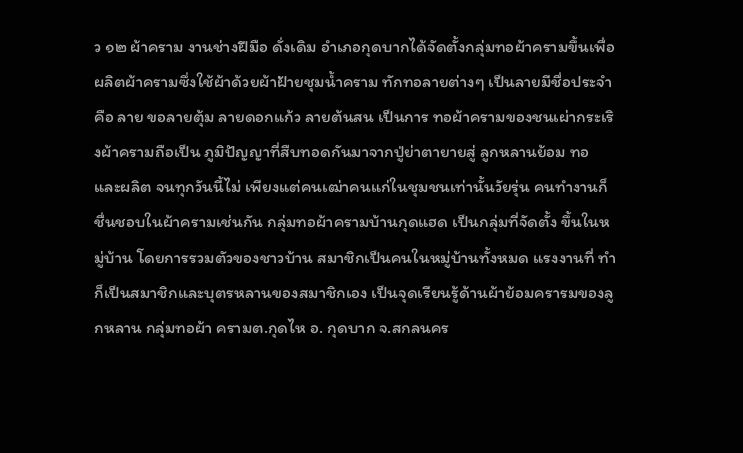ว ๑๒ ผ้าคราม งานช่างฝีมือ ดั่งเดิม อำเภอกุดบากได้จัดตั้งกลุ่มทอผ้าครามขึ้นเพื่อ ผลิตผ้าครามซึ่งใช้ผ้าด้วยผ้าฝ้ายชุมน้ำคราม ทักทอลายต่างๆ เป็นลายมีชื่อประจำคือ ลาย ขอลายตุ้ม ลายดอกแก้ว ลายต้นสน เป็นการ ทอผ้าครามของชนเผ่ากระเริงผ้าครามถือเป็น ภูมิปัญญาที่สืบทอดกันมาจากปู่ย่าตายายสู่ ลูกหลานย้อม ทอ และผลิต จนทุกวันนี้ไม่ เพียงแต่คนเฒ่าคนแก่ในชุมชนเท่านั้นวัยรุ่น คนทำงานก็ชื่นชอบในผ้าครามเช่นกัน กลุ่มทอผ้าครามบ้านกุดแฮด เป็นกลุ่มที่จัดตั้ง ขึ้นในหมู่บ้าน โดยการรวมตัวของชาวบ้าน สมาชิกเป็นคนในหมู่บ้านทั้งหมด แรงงานที่ ทำก็เป็นสมาชิกและบุตรหลานของสมาชิกเอง เป็นจุดเรียนรู้ด้านผ้าย้อมครารมของลูกหลาน กลุ่มทอผ้า ครามต.กุดไห อ. กุดบาก จ.สกลนคร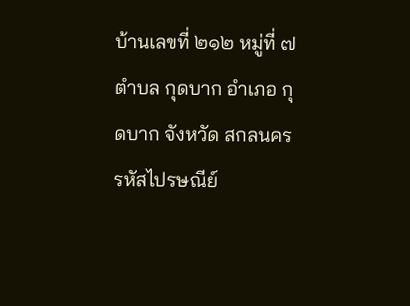บ้านเลขที่ ๒๑๒ หมู่ที่ ๗ ตำบล กุดบาก อำเภอ กุดบาก จังหวัด สกลนคร รหัสไปรษณีย์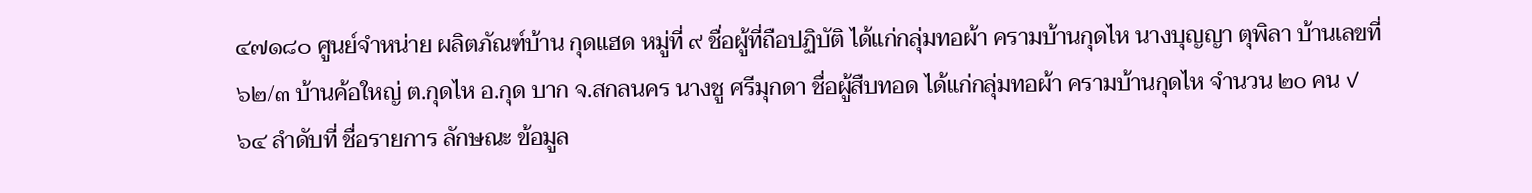๔๗๑๘๐ ศูนย์จำหน่าย ผลิตภัณฑ์บ้าน กุดแฮด หมู่ที่ ๙ ชื่อผู้ที่ถือปฏิบัติ ได้แก่กลุ่มทอผ้า ครามบ้านกุดไห นางบุญญา ตุพิลา บ้านเลขที่ ๖๒/๓ บ้านค้อใหญ่ ต.กุดไห อ.กุด บาก จ.สกลนคร นางชู ศรีมุกดา ชื่อผู้สืบทอด ได้แก่กลุ่มทอผ้า ครามบ้านกุดไห จำนวน ๒o คน ✓
๖๔ ลำดับที่ ชื่อรายการ ลักษณะ ข้อมูล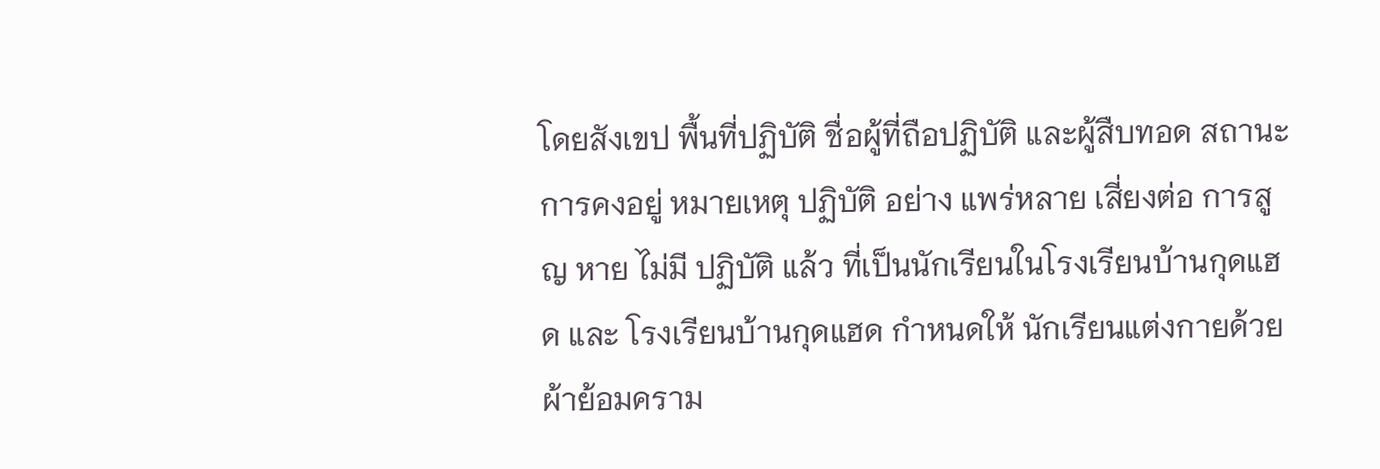โดยสังเขป พื้นที่ปฏิบัติ ชื่อผู้ที่ถือปฏิบัติ และผู้สืบทอด สถานะการคงอยู่ หมายเหตุ ปฏิบัติ อย่าง แพร่หลาย เสี่ยงต่อ การสูญ หาย ไม่มี ปฏิบัติ แล้ว ที่เป็นนักเรียนในโรงเรียนบ้านกุดแฮด และ โรงเรียนบ้านกุดแฮด กำหนดให้ นักเรียนแต่งกายด้วยผ้าย้อมคราม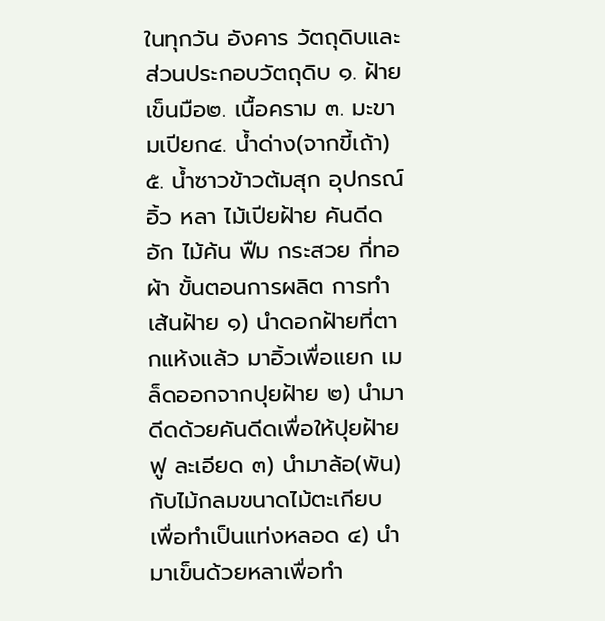ในทุกวัน อังคาร วัตถุดิบและส่วนประกอบวัตถุดิบ ๑. ฝ้ายเข็นมือ๒. เนื้อคราม ๓. มะขามเปียก๔. น้ำด่าง(จากขี้เถ้า) ๕. น้ำซาวข้าวต้มสุก อุปกรณ์ อิ้ว หลา ไม้เปียฝ้าย คันดีด อัก ไม้ค้น ฟืม กระสวย กี่ทอผ้า ขั้นตอนการผลิต การทำเส้นฝ้าย ๑) นำดอกฝ้ายที่ตากแห้งแล้ว มาอิ้วเพื่อแยก เมล็ดออกจากปุยฝ้าย ๒) นำมาดีดด้วยคันดีดเพื่อให้ปุยฝ้ายฟู ละเอียด ๓) นำมาล้อ(พัน)กับไม้กลมขนาดไม้ตะเกียบ เพื่อทำเป็นแท่งหลอด ๔) นำมาเข็นด้วยหลาเพื่อทำ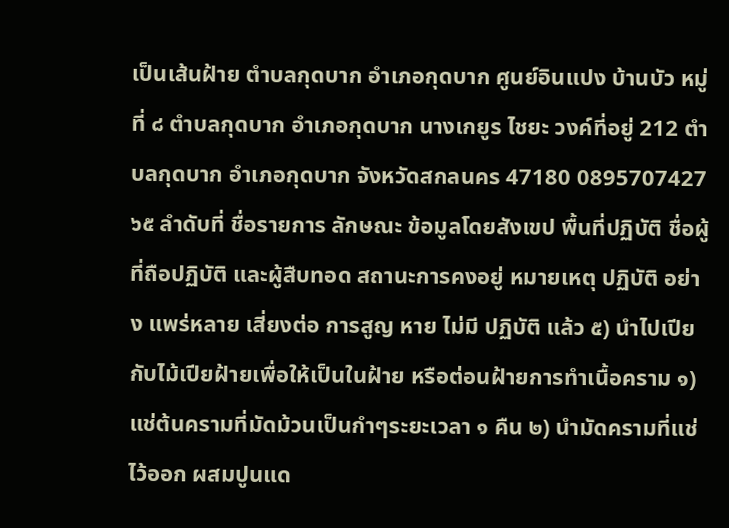เป็นเส้นฝ้าย ตำบลกุดบาก อำเภอกุดบาก ศูนย์อินแปง บ้านบัว หมู่ที่ ๘ ตำบลกุดบาก อำเภอกุดบาก นางเกยูร ไชยะ วงค์ที่อยู่ 212 ตำบลกุดบาก อำเภอกุดบาก จังหวัดสกลนคร 47180 0895707427
๖๕ ลำดับที่ ชื่อรายการ ลักษณะ ข้อมูลโดยสังเขป พื้นที่ปฏิบัติ ชื่อผู้ที่ถือปฏิบัติ และผู้สืบทอด สถานะการคงอยู่ หมายเหตุ ปฏิบัติ อย่าง แพร่หลาย เสี่ยงต่อ การสูญ หาย ไม่มี ปฏิบัติ แล้ว ๕) นำไปเปียกับไม้เปียฝ้ายเพื่อให้เป็นในฝ้าย หรือต่อนฝ้ายการทำเนื้อคราม ๑) แช่ต้นครามที่มัดม้วนเป็นกำๆระยะเวลา ๑ คืน ๒) นำมัดครามที่แช่ไว้ออก ผสมปูนแด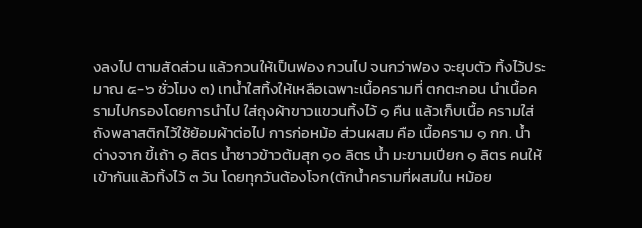งลงไป ตามสัดส่วน แล้วกวนให้เป็นฟอง กวนไป จนกว่าฟอง จะยุบตัว ทิ้งไว้ประมาณ ๕-๖ ชั่วโมง ๓) เทน้ำใสทิ้งให้เหลือเฉพาะเนื้อครามที่ ตกตะกอน นำเนื้อครามไปกรองโดยการนำไป ใส่ถุงผ้าขาวแขวนทิ้งไว้ ๑ คืน แล้วเก็บเนื้อ ครามใส่ถังพลาสติกไว้ใช้ย้อมผ้าต่อไป การก่อหม้อ ส่วนผสม คือ เนื้อคราม ๑ กก. น้ำด่างจาก ขี้เถ้า ๑ ลิตร น้ำซาวข้าวต้มสุก ๑๐ ลิตร น้ำ มะขามเปียก ๑ ลิตร คนให้เข้ากันแล้วทิ้งไว้ ๓ วัน โดยทุกวันต้องโจก(ตักน้ำครามที่ผสมใน หม้อย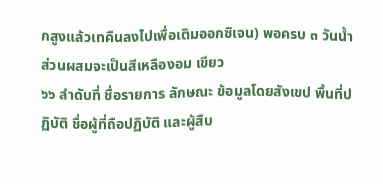กสูงแล้วเทคืนลงไปเพื่อเติมออกซิเจน) พอครบ ๓ วันน้ำส่วนผสมจะเป็นสีเหลืองอม เขียว
๖๖ ลำดับที่ ชื่อรายการ ลักษณะ ข้อมูลโดยสังเขป พื้นที่ปฏิบัติ ชื่อผู้ที่ถือปฏิบัติ และผู้สืบ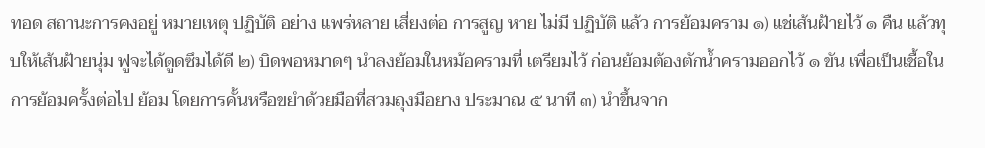ทอด สถานะการคงอยู่ หมายเหตุ ปฏิบัติ อย่าง แพร่หลาย เสี่ยงต่อ การสูญ หาย ไม่มี ปฏิบัติ แล้ว การย้อมคราม ๑) แช่เส้นฝ้ายไว้ ๑ คืน แล้วทุบให้เส้นฝ้ายนุ่ม ฟูจะได้ดูดซึมได้ดี ๒) บิดพอหมาดๆ นำลงย้อมในหม้อครามที่ เตรียมไว้ ก่อนย้อมต้องตักน้ำครามออกไว้ ๑ ขัน เพื่อเป็นเชื้อในการย้อมครั้งต่อไป ย้อม โดยการคั้นหรือขยำด้วยมือที่สวมถุงมือยาง ประมาณ ๕ นาที ๓) นำขึ้นจาก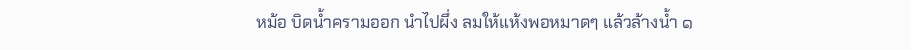หม้อ บิดน้ำครามออก นำไปผึ่ง ลมให้แห้งพอหมาดๆ แล้วล้างน้ำ ๑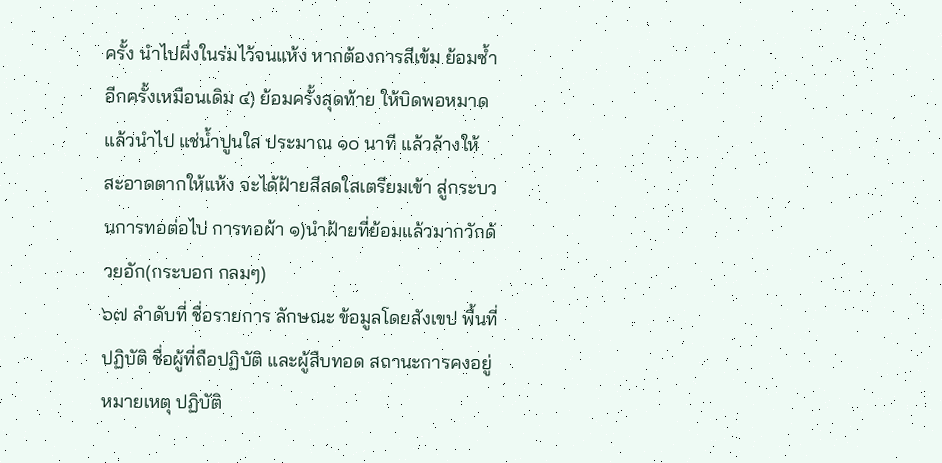ครั้ง นำไปผึ่งในร่มไว้จนแห้ง หากต้องการสีเข้ม ย้อมซ้ำอีกครั้งเหมือนเดิม ๔) ย้อมครั้งสุดท้าย ให้บิดพอหมาดแล้วนำไป แช่น้ำปูนใส ประมาณ ๑๐ นาที แล้วล้างให้ สะอาดตากให้แห้ง จะได้ฝ้ายสีสดใสเตรียมเข้า สู่กระบวนการทอต่อไป การทอผ้า ๑)นำฝ้ายที่ย้อมแล้วมากวักด้วยอัก(กระบอก กลมๆ)
๖๗ ลำดับที่ ชื่อรายการ ลักษณะ ข้อมูลโดยสังเขป พื้นที่ปฏิบัติ ชื่อผู้ที่ถือปฏิบัติ และผู้สืบทอด สถานะการคงอยู่ หมายเหตุ ปฏิบัติ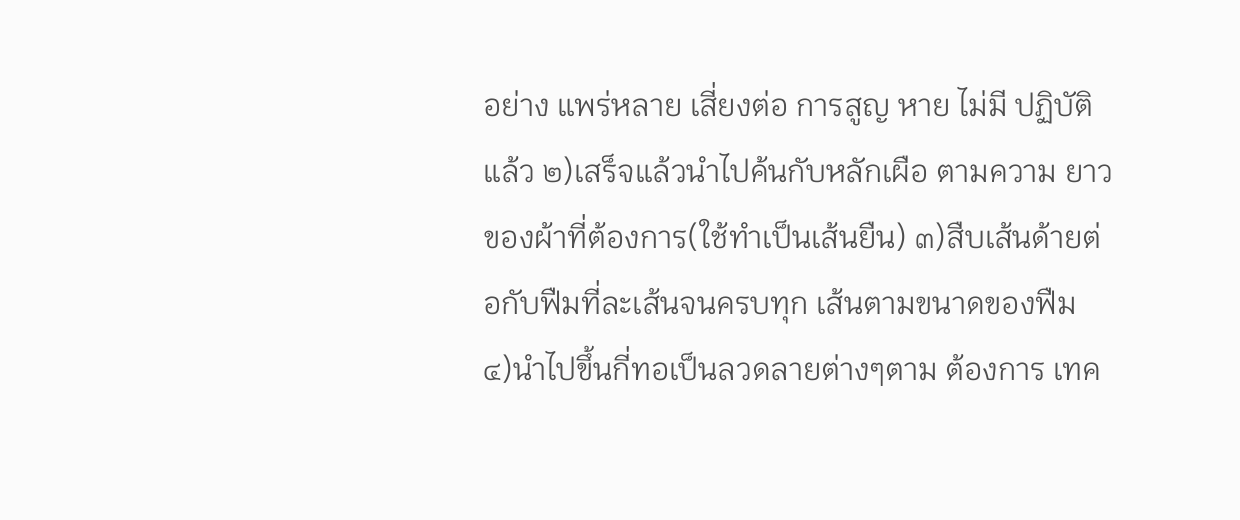อย่าง แพร่หลาย เสี่ยงต่อ การสูญ หาย ไม่มี ปฏิบัติ แล้ว ๒)เสร็จแล้วนำไปค้นกับหลักเผือ ตามความ ยาวของผ้าที่ต้องการ(ใช้ทำเป็นเส้นยืน) ๓)สืบเส้นด้ายต่อกับฟืมที่ละเส้นจนครบทุก เส้นตามขนาดของฟืม ๔)นำไปขึ้นกี่ทอเป็นลวดลายต่างๆตาม ต้องการ เทค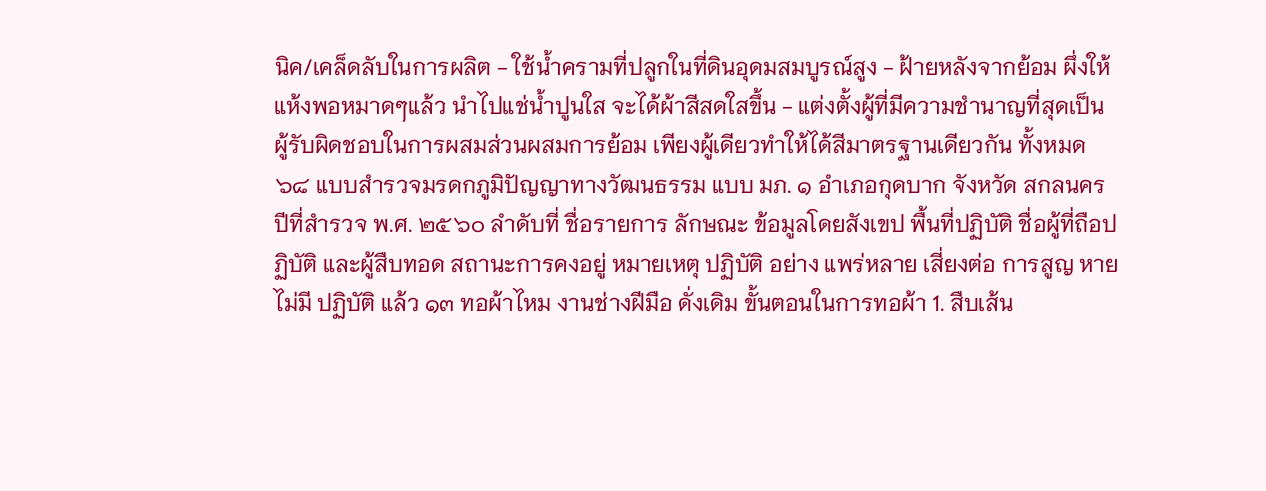นิค/เคล็ดลับในการผลิต - ใช้น้ำครามที่ปลูกในที่ดินอุดมสมบูรณ์สูง - ฝ้ายหลังจากย้อม ผึ่งให้แห้งพอหมาดๆแล้ว นำไปแช่น้ำปูนใส จะได้ผ้าสีสดใสขึ้น - แต่งตั้งผู้ที่มีความชำนาญที่สุดเป็น ผู้รับผิดชอบในการผสมส่วนผสมการย้อม เพียงผู้เดียวทำให้ได้สีมาตรฐานเดียวกัน ทั้งหมด
๖๘ แบบสำรวจมรดกภูมิปัญญาทางวัฒนธรรม แบบ มภ. ๑ อำเภอกุดบาก จังหวัด สกลนคร ปีที่สำรวจ พ.ศ. ๒๕๖๐ ลำดับที่ ชื่อรายการ ลักษณะ ข้อมูลโดยสังเขป พื้นที่ปฏิบัติ ชื่อผู้ที่ถือปฏิบัติ และผู้สืบทอด สถานะการคงอยู่ หมายเหตุ ปฏิบัติ อย่าง แพร่หลาย เสี่ยงต่อ การสูญ หาย ไม่มี ปฏิบัติ แล้ว ๑๓ ทอผ้าไหม งานช่างฝีมือ ดั่งเดิม ขั้นตอนในการทอผ้า 1. สืบเส้น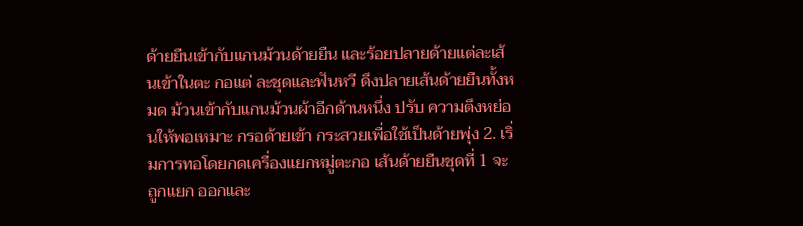ด้ายยืนเข้ากับแกนม้วนด้ายยืน และร้อยปลายด้ายแต่ละเส้นเข้าในตะ กอแต่ ละชุดและฟันหวี ดึงปลายเส้นด้ายยืนทั้งหมด ม้วนเข้ากับแกนม้วนผ้าอีกด้านหนึ่ง ปรับ ความตึงหย่อนให้พอเหมาะ กรอด้ายเข้า กระสวยเพื่อใช้เป็นด้ายพุ่ง 2. เริ่มการทอโดยกดเครื่องแยกหมู่ตะกอ เส้นด้ายยืนชุดที่ 1 จะถูกแยก ออกและ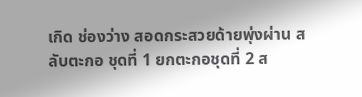เกิด ช่องว่าง สอดกระสวยด้ายพุ่งผ่าน สลับตะกอ ชุดที่ 1 ยกตะกอชุดที่ 2 ส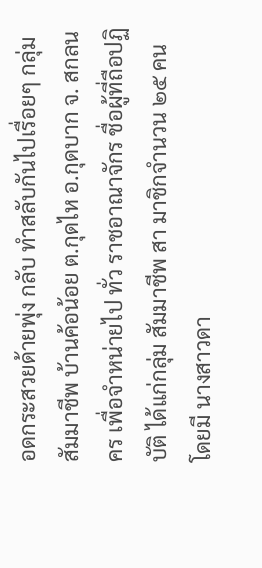อดกระสวยด้ายพุ่ง กลับ ทำสลับกันไปเรื่อยๆ กลุ่มสัมมาชีพ บ้านค้อน้อย ต.กุดไห อ.กุดบาก จ. สกลนคร เพื่อจำหน่ายไป ทั่ว ราชอาณาจักร ชื่อผู้ที่ถือปฏิบัติ ได้แก่กลุ่ม สัมมาชีพ สา มาชิกจำนวน ๒๕ คน โดยมี นางสาวดา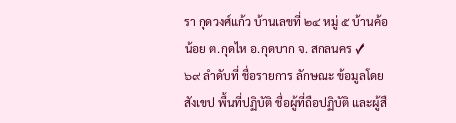รา กุดวงศ์แก้ว บ้านเลขที่ ๒๔ หมู่ ๕ บ้านค้อ น้อย ต.กุดไห อ.กุดบาก จ. สกลนคร ✓
๖๙ ลำดับที่ ชื่อรายการ ลักษณะ ข้อมูลโดยสังเขป พื้นที่ปฏิบัติ ชื่อผู้ที่ถือปฏิบัติ และผู้สื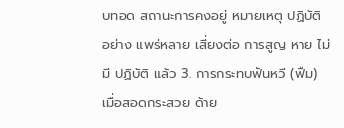บทอด สถานะการคงอยู่ หมายเหตุ ปฏิบัติ อย่าง แพร่หลาย เสี่ยงต่อ การสูญ หาย ไม่มี ปฏิบัติ แล้ว 3. การกระทบฟันหวี (ฟืม) เมื่อสอดกระสวย ด้าย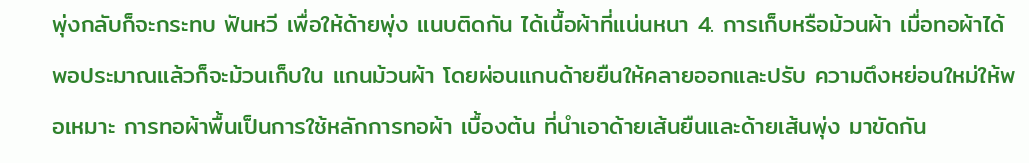พุ่งกลับก็จะกระทบ ฟันหวี เพื่อให้ด้ายพุ่ง แนบติดกัน ได้เนื้อผ้าที่แน่นหนา 4. การเก็บหรือม้วนผ้า เมื่อทอผ้าได้ พอประมาณแล้วก็จะม้วนเก็บใน แกนม้วนผ้า โดยผ่อนแกนด้ายยืนให้คลายออกและปรับ ความตึงหย่อนใหม่ให้พอเหมาะ การทอผ้าพื้นเป็นการใช้หลักการทอผ้า เบื้องต้น ที่นำเอาด้ายเส้นยืนและด้ายเส้นพุ่ง มาขัดกัน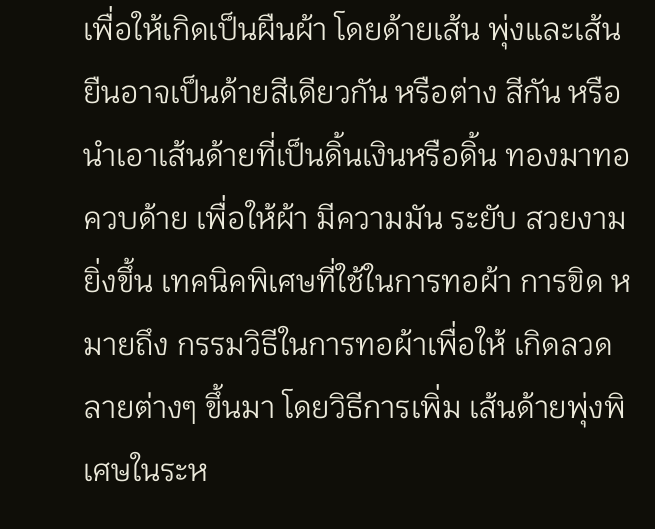เพื่อให้เกิดเป็นผืนผ้า โดยด้ายเส้น พุ่งและเส้นยืนอาจเป็นด้ายสีเดียวกัน หรือต่าง สีกัน หรือนำเอาเส้นด้ายที่เป็นดิ้นเงินหรือดิ้น ทองมาทอควบด้าย เพื่อให้ผ้า มีความมัน ระยับ สวยงามยิ่งขึ้น เทคนิคพิเศษที่ใช้ในการทอผ้า การขิด หมายถึง กรรมวิธีในการทอผ้าเพื่อให้ เกิดลวดลายต่างๆ ขึ้นมา โดยวิธีการเพิ่ม เส้นด้ายพุ่งพิเศษในระห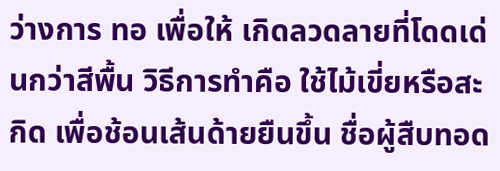ว่างการ ทอ เพื่อให้ เกิดลวดลายที่โดดเด่นกว่าสีพื้น วิธีการทำคือ ใช้ไม้เขี่ยหรือสะกิด เพื่อช้อนเส้นด้ายยืนขึ้น ชื่อผู้สืบทอด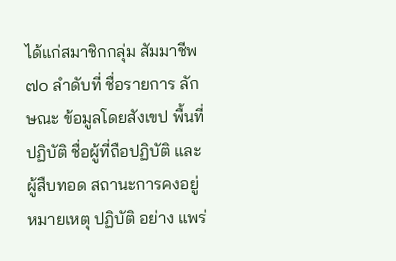ได้แก่สมาชิกกลุ่ม สัมมาชีพ
๗๐ ลำดับที่ ชื่อรายการ ลักษณะ ข้อมูลโดยสังเขป พื้นที่ปฏิบัติ ชื่อผู้ที่ถือปฏิบัติ และผู้สืบทอด สถานะการคงอยู่ หมายเหตุ ปฏิบัติ อย่าง แพร่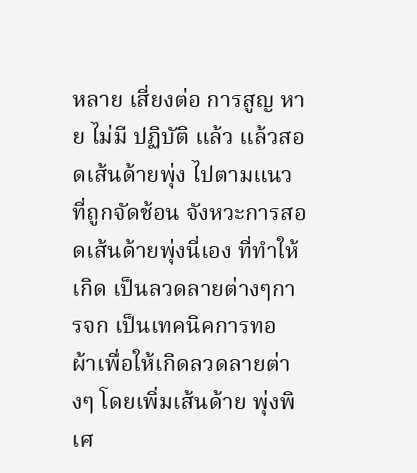หลาย เสี่ยงต่อ การสูญ หาย ไม่มี ปฏิบัติ แล้ว แล้วสอดเส้นด้ายพุ่ง ไปตามแนวที่ถูกจัดช้อน จังหวะการสอดเส้นด้ายพุ่งนี่เอง ที่ทำให้เกิด เป็นลวดลายต่างๆการจก เป็นเทคนิคการทอ ผ้าเพื่อให้เกิดลวดลายต่างๆ โดยเพิ่มเส้นด้าย พุ่งพิเศ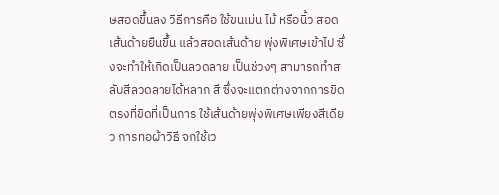ษสอดขึ้นลง วิธีการคือ ใช้ขนเม่น ไม้ หรือนิ้ว สอดเส้นด้ายยืนขึ้น แล้วสอดเส้นด้าย พุ่งพิเศษเข้าไป ซึ่งจะทำให้เกิดเป็นลวดลาย เป็นช่วงๆ สามารถทำสลับสีลวดลายได้หลาก สี ซึ่งจะแตกต่างจากการขิดตรงที่ขิดที่เป็นการ ใช้เส้นด้ายพุ่งพิเศษเพียงสีเดียว การทอผ้าวิธี จกใช้เว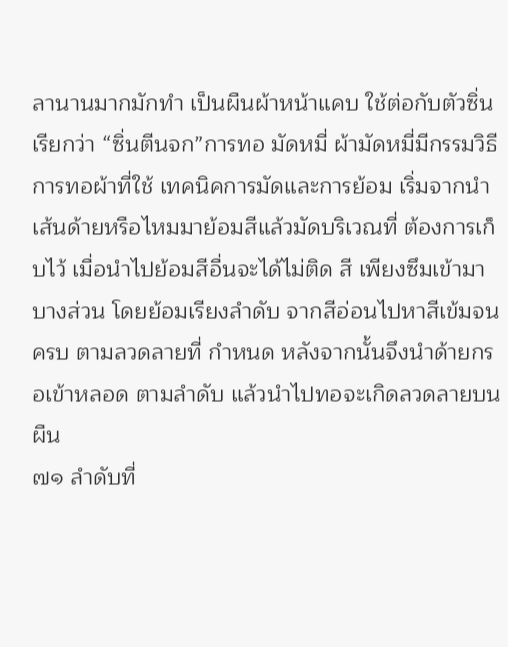ลานานมากมักทำ เป็นผืนผ้าหน้าแคบ ใช้ต่อกับตัวซิ่น เรียกว่า “ซิ่นตีนจก”การทอ มัดหมี่ ผ้ามัดหมี่มีกรรมวิธีการทอผ้าที่ใช้ เทคนิคการมัดและการย้อม เริ่มจากนำ เส้นด้ายหรือไหมมาย้อมสีแล้วมัดบริเวณที่ ต้องการเก็บไว้ เมื่อนำไปย้อมสีอื่นจะได้ไม่ติด สี เพียงซึมเข้ามาบางส่วน โดยย้อมเรียงลำดับ จากสีอ่อนไปหาสีเข้มจนครบ ตามลวดลายที่ กำหนด หลังจากนั้นจึงนำด้ายกรอเข้าหลอด ตามลำดับ แล้วนำไปทอจะเกิดลวดลายบนผืน
๗๑ ลำดับที่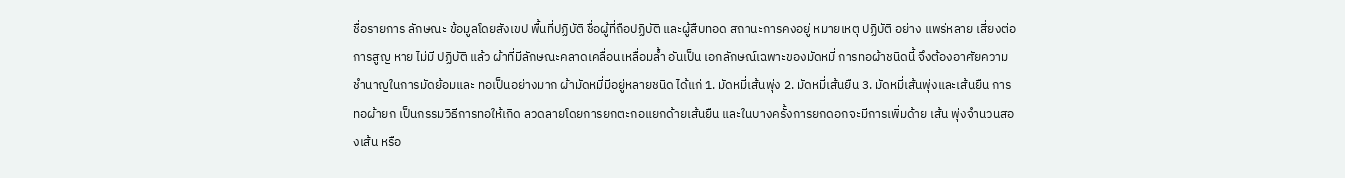ชื่อรายการ ลักษณะ ข้อมูลโดยสังเขป พื้นที่ปฏิบัติ ชื่อผู้ที่ถือปฏิบัติ และผู้สืบทอด สถานะการคงอยู่ หมายเหตุ ปฏิบัติ อย่าง แพร่หลาย เสี่ยงต่อ การสูญ หาย ไม่มี ปฏิบัติ แล้ว ผ้าที่มีลักษณะคลาดเคลื่อนเหลื่อมล้ำ อันเป็น เอกลักษณ์เฉพาะของมัดหมี่ การทอผ้าชนิดนี้ จึงต้องอาศัยความชำนาญในการมัดย้อมและ ทอเป็นอย่างมาก ผ้ามัดหมี่มีอยู่หลายชนิด ได้แก่ 1. มัดหมี่เส้นพุ่ง 2. มัดหมี่เส้นยืน 3. มัดหมี่เส้นพุ่งและเส้นยืน การทอผ้ายก เป็นกรรมวิธีการทอให้เกิด ลวดลายโดยการยกตะกอแยกด้ายเส้นยืน และในบางครั้งการยกดอกจะมีการเพิ่มด้าย เส้น พุ่งจำนวนสองเส้น หรือ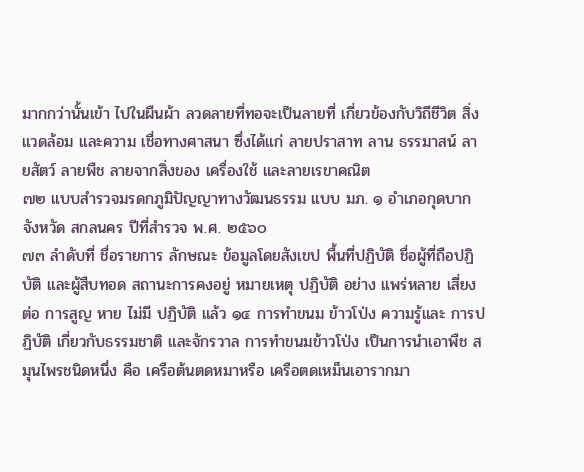มากกว่านั้นเข้า ไปในผืนผ้า ลวดลายที่ทอจะเป็นลายที่ เกี่ยวข้องกับวิถีชีวิต สิ่งแวดล้อม และความ เชื่อทางศาสนา ซึ่งได้แก่ ลายปราสาท ลาน ธรรมาสน์ ลายสัตว์ ลายพืช ลายจากสิ่งของ เครื่องใช้ และลายเรขาคณิต
๗๒ แบบสำรวจมรดกภูมิปัญญาทางวัฒนธรรม แบบ มภ. ๑ อำเภอกุดบาก จังหวัด สกลนคร ปีที่สำรวจ พ.ศ. ๒๕๖๐
๗๓ ลำดับที่ ชื่อรายการ ลักษณะ ข้อมูลโดยสังเขป พื้นที่ปฏิบัติ ชื่อผู้ที่ถือปฏิบัติ และผู้สืบทอด สถานะการคงอยู่ หมายเหตุ ปฏิบัติ อย่าง แพร่หลาย เสี่ยงต่อ การสูญ หาย ไม่มี ปฏิบัติ แล้ว ๑๔ การทำขนม ข้าวโป่ง ความรู้และ การปฏิบัติ เกี่ยวกับธรรมชาติ และจักรวาล การทำขนมข้าวโป่ง เป็นการนำเอาพืช สมุนไพรชนิดหนึ่ง คือ เครือต้นตดหมาหรือ เครือตดเหม็นเอารากมา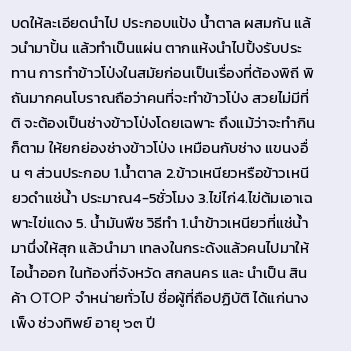บดให้ละเอียดนำไป ประกอบแป้ง น้ำตาล ผสมกัน แล้วนำมาปั้น แล้วทำเป็นแผ่น ตากแห้งนำไปปิ้งรับประทาน การทำข้าวโป่งในสมัยก่อนเป็นเรื่องที่ต้องพิถี พิถันมากคนโบราณถือว่าคนที่จะทำข้าวโป่ง สวยไม่มีที่ติ จะต้องเป็นช่างข้าวโป่งโดยเฉพาะ ถึงแม้ว่าจะทำกินก็ตาม ให้ยกย่องช่างข้าวโป่ง เหมือนกับช่าง แขนงอื่น ๆ ส่วนประกอบ 1.น้ำตาล 2.ข้าวเหนียวหรือข้าวเหนียวดำแช่น้ำ ประมาณ4-5ชั่วโมง 3.ไข่ไก่4.ไข่ต้มเอาเฉพาะไข่แดง 5. น้ำมันพืช วิธีทำ 1.นำข้าวเหนียวที่แช่น้ำมานึ่งให้สุก แล้วนำมา เทลงในกระด้งแล้วคนไปมาให้ไอน้ำออก ในท้องที่จังหวัด สกลนคร และ นำเป็น สินค้า OTOP จำหน่ายทั่วไป ชื่อผู้ที่ถือปฏิบัติ ได้แก่นางเพ็ง ช่วงทิพย์ อายุ ๖๓ ปี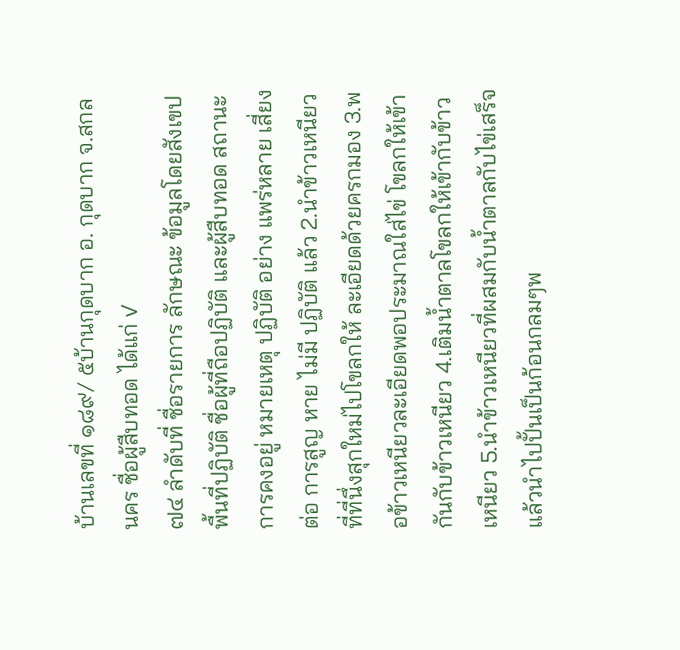บ้านเลขที่ ๑๘๙/ ๕บ้านกุดบาก อ. กุดบาก จ.สกลนคร ชื่อผู้สืบทอด ได้แก่ ✓
๗๔ ลำดับที่ ชื่อรายการ ลักษณะ ข้อมูลโดยสังเขป พื้นที่ปฏิบัติ ชื่อผู้ที่ถือปฏิบัติ และผู้สืบทอด สถานะการคงอยู่ หมายเหตุ ปฏิบัติ อย่าง แพร่หลาย เสี่ยงต่อ การสูญ หาย ไม่มี ปฏิบัติ แล้ว 2.นำข้าวเหนียวที่ที่นึ่งสุกใหม่ไปโขลกให้ ละเอียดด้วยครกมอง 3.พอข้าวเหนียวละเอียดพอประมาณใส่ไข่ โขลกให้เข้ากันกับข้าวเหนียว 4.เติมน้ำตาลโขลกให้เข้ากับข้าวเหนียว 5.นำข้าวเหนียวที่ผสมกับน้ำตาลกับไข่เสร็จ แล้วนำไปปั้นเป็นก้อนกลมๆพ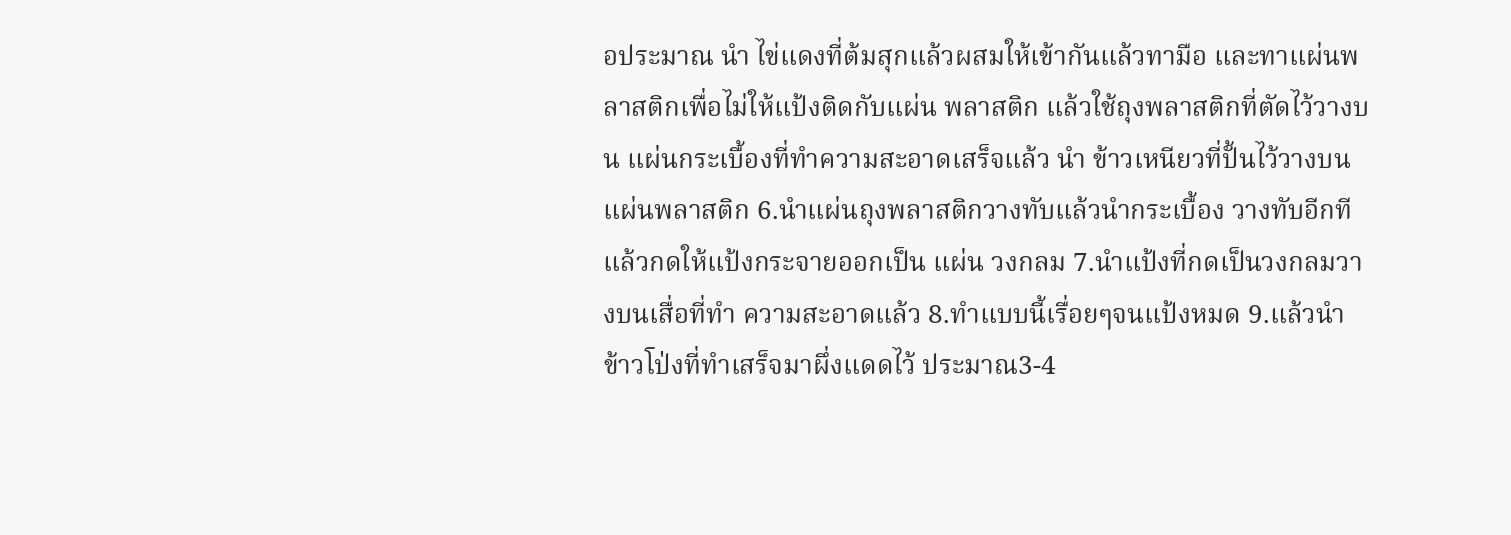อประมาณ นำ ไข่แดงที่ต้มสุกแล้วผสมให้เข้ากันแล้วทามือ และทาแผ่นพลาสติกเพื่อไม่ให้แป้งติดกับแผ่น พลาสติก แล้วใช้ถุงพลาสติกที่ตัดไว้วางบน แผ่นกระเบื้องที่ทำความสะอาดเสร็จแล้ว นำ ข้าวเหนียวที่ปั้นไว้วางบนแผ่นพลาสติก 6.นำแผ่นถุงพลาสติกวางทับแล้วนำกระเบื้อง วางทับอีกที แล้วกดให้แป้งกระจายออกเป็น แผ่น วงกลม 7.นำแป้งที่กดเป็นวงกลมวางบนเสื่อที่ทำ ความสะอาดแล้ว 8.ทำแบบนี้เรื่อยๆจนแป้งหมด 9.แล้วนำข้าวโป่งที่ทำเสร็จมาผึ่งแดดไว้ ประมาณ3-4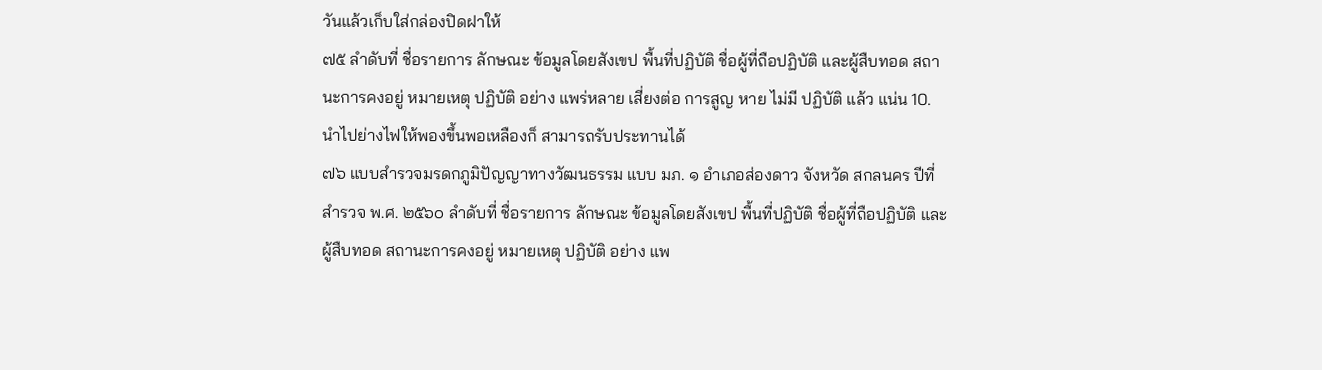วันแล้วเก็บใส่กล่องปิดฝาให้
๗๕ ลำดับที่ ชื่อรายการ ลักษณะ ข้อมูลโดยสังเขป พื้นที่ปฏิบัติ ชื่อผู้ที่ถือปฏิบัติ และผู้สืบทอด สถานะการคงอยู่ หมายเหตุ ปฏิบัติ อย่าง แพร่หลาย เสี่ยงต่อ การสูญ หาย ไม่มี ปฏิบัติ แล้ว แน่น 10.นำไปย่างไฟให้พองขึ้นพอเหลืองก็ สามารถรับประทานได้
๗๖ แบบสำรวจมรดกภูมิปัญญาทางวัฒนธรรม แบบ มภ. ๑ อำเภอส่องดาว จังหวัด สกลนคร ปีที่สำรวจ พ.ศ. ๒๕๖๐ ลำดับที่ ชื่อรายการ ลักษณะ ข้อมูลโดยสังเขป พื้นที่ปฏิบัติ ชื่อผู้ที่ถือปฏิบัติ และผู้สืบทอด สถานะการคงอยู่ หมายเหตุ ปฏิบัติ อย่าง แพ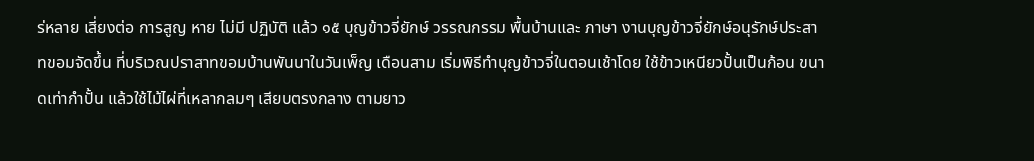ร่หลาย เสี่ยงต่อ การสูญ หาย ไม่มี ปฏิบัติ แล้ว ๑๕ บุญข้าวจี่ยักษ์ วรรณกรรม พื้นบ้านและ ภาษา งานบุญข้าวจี่ยักษ์อนุรักษ์ประสาทขอมจัดขึ้น ที่บริเวณปราสาทขอมบ้านพันนาในวันเพ็ญ เดือนสาม เริ่มพิธีทำบุญข้าวจี่ในตอนเช้าโดย ใช้ข้าวเหนียวปั้นเป็นก้อน ขนาดเท่ากำปั้น แล้วใช้ไม้ไผ่ที่เหลากลมๆ เสียบตรงกลาง ตามยาว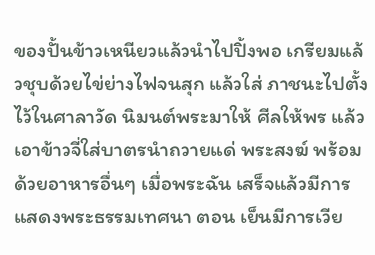ของปั้นข้าวเหนียวแล้วนำไปปิ้งพอ เกรียมแล้วชุบด้วยไข่ย่างไฟจนสุก แล้วใส่ ภาชนะไปตั้งไว้ในศาลาวัด นิมนต์พระมาให้ ศีลให้พร แล้วเอาข้าวจี่ใส่บาตรนำถวายแด่ พระสงฆ์ พร้อมด้วยอาหารอื่นๆ เมื่อพระฉัน เสร็จแล้วมีการแสดงพระธรรมเทศนา ตอน เย็นมีการเวีย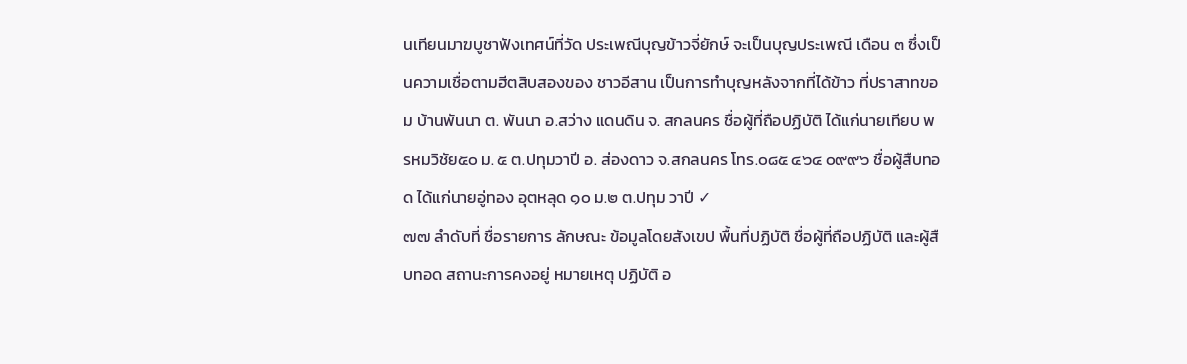นเทียนมาฆบูชาฟังเทศน์ที่วัด ประเพณีบุญข้าวจี่ยักษ์ จะเป็นบุญประเพณี เดือน ๓ ซึ่งเป็นความเชื่อตามฮีตสิบสองของ ชาวอีสาน เป็นการทำบุญหลังจากที่ได้ข้าว ที่ปราสาทขอม บ้านพันนา ต. พันนา อ.สว่าง แดนดิน จ. สกลนคร ชื่อผู้ที่ถือปฏิบัติ ได้แก่นายเทียบ พรหมวิชัย๕๐ ม. ๕ ต.ปทุมวาปี อ. ส่องดาว จ.สกลนคร โทร.๐๘๕ ๔๖๔ ๐๙๙๖ ชื่อผู้สืบทอด ได้แก่นายอู่ทอง อุตหลุด ๑๐ ม.๒ ต.ปทุม วาปี ✓
๗๗ ลำดับที่ ชื่อรายการ ลักษณะ ข้อมูลโดยสังเขป พื้นที่ปฏิบัติ ชื่อผู้ที่ถือปฏิบัติ และผู้สืบทอด สถานะการคงอยู่ หมายเหตุ ปฏิบัติ อ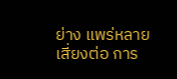ย่าง แพร่หลาย เสี่ยงต่อ การ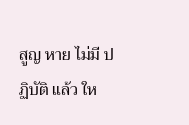สูญ หาย ไม่มี ปฏิบัติ แล้ว ให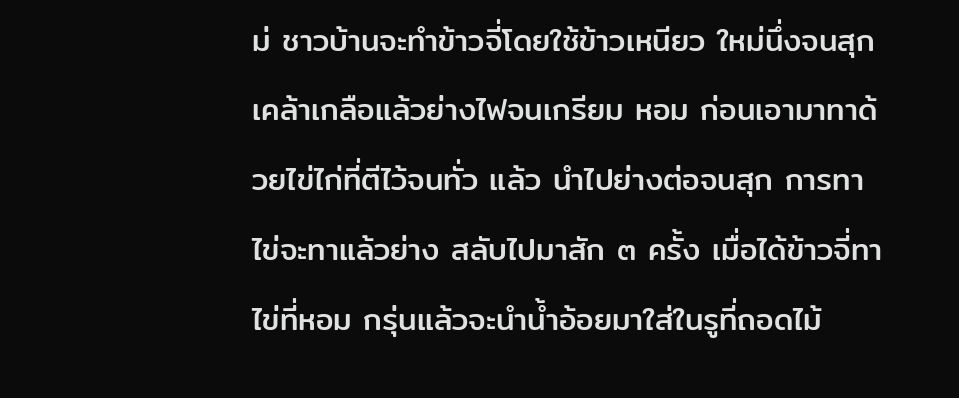ม่ ชาวบ้านจะทำข้าวจี่โดยใช้ข้าวเหนียว ใหม่นึ่งจนสุก เคล้าเกลือแล้วย่างไฟจนเกรียม หอม ก่อนเอามาทาด้วยไข่ไก่ที่ตีไว้จนทั่ว แล้ว นำไปย่างต่อจนสุก การทาไข่จะทาแล้วย่าง สลับไปมาสัก ๓ ครั้ง เมื่อได้ข้าวจี่ทาไข่ที่หอม กรุ่นแล้วจะนำน้ำอ้อยมาใส่ในรูที่ถอดไม้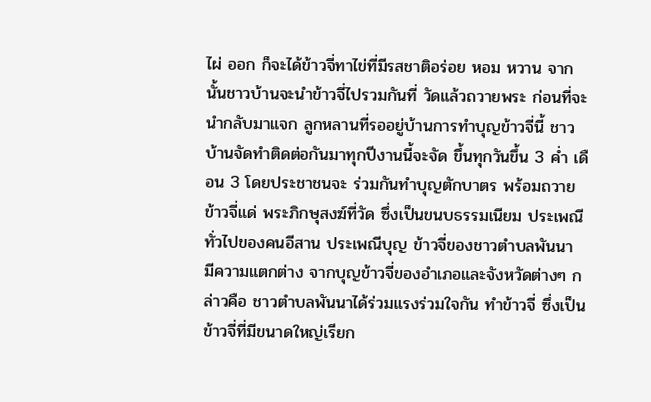ไผ่ ออก ก็จะได้ข้าวจี่ทาไข่ที่มีรสชาติอร่อย หอม หวาน จากนั้นชาวบ้านจะนำข้าวจี่ไปรวมกันที่ วัดแล้วถวายพระ ก่อนที่จะนำกลับมาแจก ลูกหลานที่รออยู่บ้านการทำบุญข้าวจี่นี้ ชาวบ้านจัดทำติดต่อกันมาทุกปีงานนี้จะจัด ขึ้นทุกวันขึ้น 3 ค่ำ เดือน 3 โดยประชาชนจะ ร่วมกันทำบุญตักบาตร พร้อมถวายข้าวจี่แด่ พระภิกษุสงฆ์ที่วัด ซึ่งเป็นขนบธรรมเนียม ประเพณีทั่วไปของคนอีสาน ประเพณีบุญ ข้าวจี่ของชาวตำบลพันนา มีความแตกต่าง จากบุญข้าวจี่ของอำเภอและจังหวัดต่างๆ กล่าวคือ ชาวตำบลพันนาได้ร่วมแรงร่วมใจกัน ทำข้าวจี่ ซึ่งเป็นข้าวจี่ที่มีขนาดใหญ่เรียก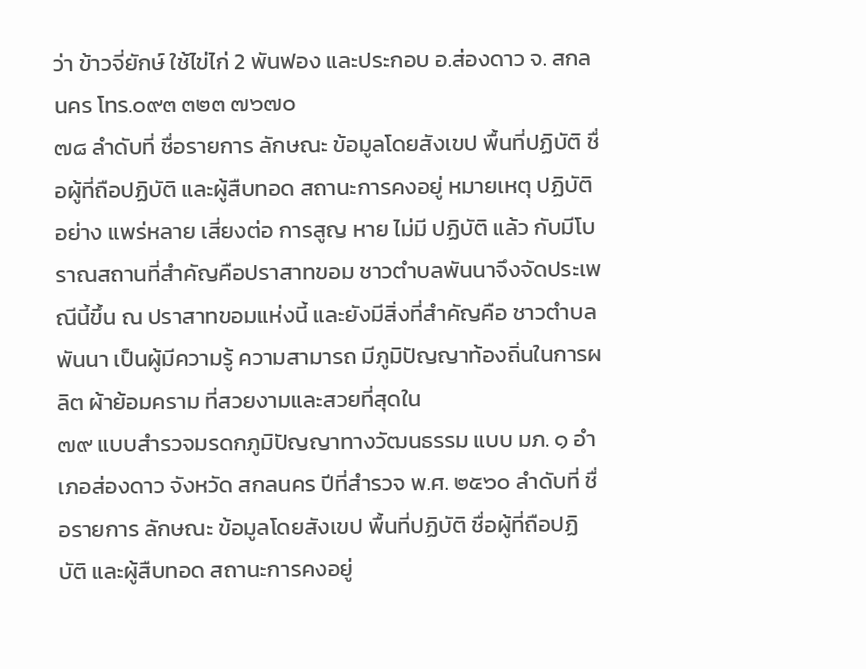ว่า ข้าวจี่ยักษ์ ใช้ไข่ไก่ 2 พันฟอง และประกอบ อ.ส่องดาว จ. สกลนคร โทร.๐๙๓ ๓๒๓ ๗๖๗๐
๗๘ ลำดับที่ ชื่อรายการ ลักษณะ ข้อมูลโดยสังเขป พื้นที่ปฏิบัติ ชื่อผู้ที่ถือปฏิบัติ และผู้สืบทอด สถานะการคงอยู่ หมายเหตุ ปฏิบัติ อย่าง แพร่หลาย เสี่ยงต่อ การสูญ หาย ไม่มี ปฏิบัติ แล้ว กับมีโบราณสถานที่สำคัญคือปราสาทขอม ชาวตำบลพันนาจึงจัดประเพณีนี้ขึ้น ณ ปราสาทขอมแห่งนี้ และยังมีสิ่งที่สำคัญคือ ชาวตำบลพันนา เป็นผู้มีความรู้ ความสามารถ มีภูมิปัญญาท้องถิ่นในการผลิต ผ้าย้อมคราม ที่สวยงามและสวยที่สุดใน
๗๙ แบบสำรวจมรดกภูมิปัญญาทางวัฒนธรรม แบบ มภ. ๑ อำเภอส่องดาว จังหวัด สกลนคร ปีที่สำรวจ พ.ศ. ๒๕๖๐ ลำดับที่ ชื่อรายการ ลักษณะ ข้อมูลโดยสังเขป พื้นที่ปฏิบัติ ชื่อผู้ที่ถือปฏิบัติ และผู้สืบทอด สถานะการคงอยู่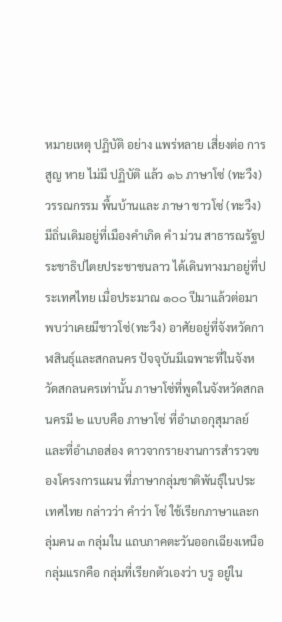หมายเหตุ ปฏิบัติ อย่าง แพร่หลาย เสี่ยงต่อ การสูญ หาย ไม่มี ปฏิบัติ แล้ว ๑๖ ภาษาโซ่ (ทะวืง) วรรณกรรม พื้นบ้านและ ภาษา ชาวโซ่ (ทะวืง) มีถิ่นเดิมอยู่ที่เมืองคำเกิด คำ ม่วน สาธารณรัฐประชาธิปไตยประชาชนลาว ได้เดินทางมาอยู่ที่ประเทศไทย เมื่อประมาณ ๑๐๐ ปีมาแล้วต่อมาพบว่าเคยมีชาวโซ่(ทะวืง) อาศัยอยู่ที่จังหวัดกาฬสินธุ์และสกลนคร ปัจจุบันมีเฉพาะที่ในจังหวัดสกลนครเท่านั้น ภาษาโซ่ที่พูดในจังหวัดสกลนครมี ๒ แบบคือ ภาษาโซ่ ที่อำเภอกุสุมาลย์ และที่อำเภอส่อง ดาวจากรายงานการสำรวจของโครงการแผน ที่ภาษากลุ่มชาติพันธุ์ในประเทศไทย กล่าวว่า คำว่า โซ่ ใช้เรียกภาษาและกลุ่มคน ๓ กลุ่มใน แถบภาคตะวันออกเฉียงเหนือกลุ่มแรกคือ กลุ่มที่เรียกตัวเองว่า บรู อยู่ใน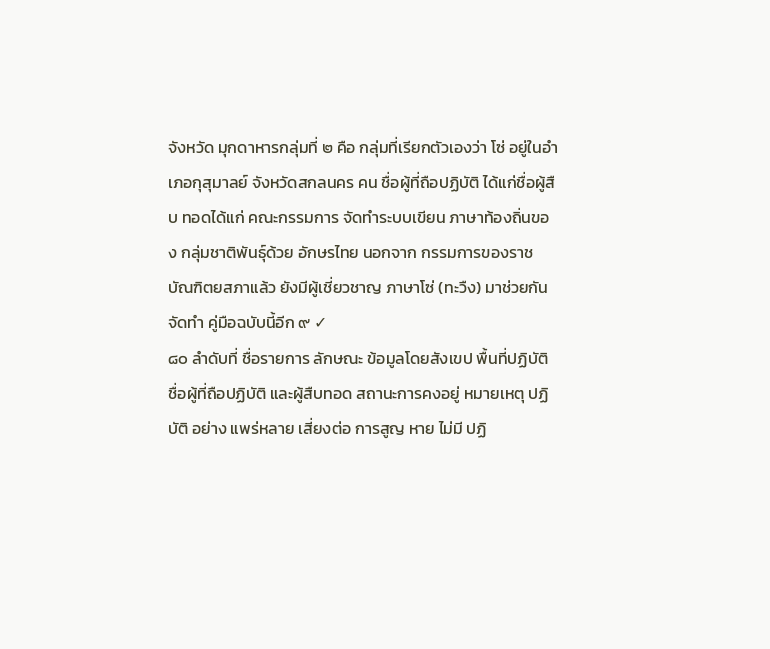จังหวัด มุกดาหารกลุ่มที่ ๒ คือ กลุ่มที่เรียกตัวเองว่า โซ่ อยู่ในอำเภอกุสุมาลย์ จังหวัดสกลนคร คน ชื่อผู้ที่ถือปฏิบัติ ได้แก่ชื่อผู้สืบ ทอดได้แก่ คณะกรรมการ จัดทำระบบเขียน ภาษาท้องถิ่นของ กลุ่มชาติพันธุ์ด้วย อักษรไทย นอกจาก กรรมการของราช บัณฑิตยสภาแล้ว ยังมีผู้เชี่ยวชาญ ภาษาโซ่ (ทะวืง) มาช่วยกันจัดทำ คู่มือฉบับนี้อีก ๙ ✓
๘๐ ลำดับที่ ชื่อรายการ ลักษณะ ข้อมูลโดยสังเขป พื้นที่ปฏิบัติ ชื่อผู้ที่ถือปฏิบัติ และผู้สืบทอด สถานะการคงอยู่ หมายเหตุ ปฏิบัติ อย่าง แพร่หลาย เสี่ยงต่อ การสูญ หาย ไม่มี ปฏิ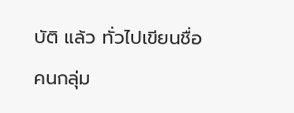บัติ แล้ว ทั่วไปเขียนชื่อคนกลุ่ม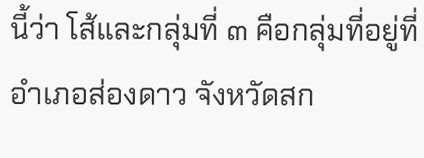นี้ว่า โส้และกลุ่มที่ ๓ คือกลุ่มที่อยู่ที่อำเภอส่องดาว จังหวัดสก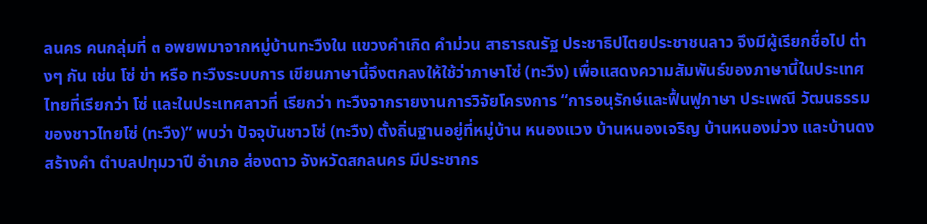ลนคร คนกลุ่มที่ ๓ อพยพมาจากหมู่บ้านทะวืงใน แขวงคำเกิด คำม่วน สาธารณรัฐ ประชาธิปไตยประชาชนลาว จึงมีผู้เรียกชื่อไป ต่างๆ กัน เช่น โซ่ ข่า หรือ ทะวืงระบบการ เขียนภาษานี้จึงตกลงให้ใช้ว่าภาษาโซ่ (ทะวืง) เพื่อแสดงความสัมพันธ์ของภาษานี้ในประเทศ ไทยที่เรียกว่า โซ่ และในประเทศลาวที่ เรียกว่า ทะวืงจากรายงานการวิจัยโครงการ “การอนุรักษ์และฟื้นฟูภาษา ประเพณี วัฒนธรรมของชาวไทยโซ่ (ทะวืง)” พบว่า ปัจจุบันชาวโซ่ (ทะวืง) ตั้งถิ่นฐานอยู่ที่หมู่บ้าน หนองแวง บ้านหนองเจริญ บ้านหนองม่วง และบ้านดงสร้างคำ ตำบลปทุมวาปี อำเภอ ส่องดาว จังหวัดสกลนคร มีประชากร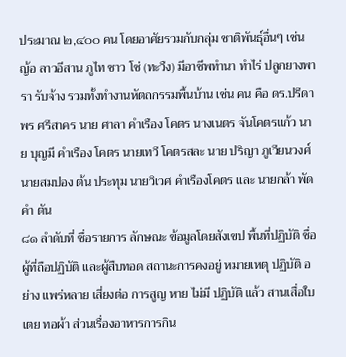ประมาณ ๒,๔๐๐ คน โดยอาศัยรวมกับกลุ่ม ชาติพันธุ์อื่นๆ เช่น ญ้อ ลาวอีสาน ภูไท ชาว โซ่ (ทะวืง) มีอาชีพทำนา ทำไร่ ปลูกยางพารา รับจ้าง รวมทั้งทำงานหัตถกรรมพื้นบ้าน เช่น คน คือ ดร.ปรีดา พร ศรีสาคร นาย ศาลา คำเรือง โคตร นางเนตร จันโคตรแก้ว นาย บุญมี คำเรือง โคตร นายเทวี โคตรสละ นาย ปริญา ภูเวียนวงศ์ นายสมปอง ต้น ประทุม นายวิเวศ คำเรืองโคตร และ นายกล้า พัดคำ ตัน
๘๑ ลำดับที่ ชื่อรายการ ลักษณะ ข้อมูลโดยสังเขป พื้นที่ปฏิบัติ ชื่อผู้ที่ถือปฏิบัติ และผู้สืบทอด สถานะการคงอยู่ หมายเหตุ ปฏิบัติ อย่าง แพร่หลาย เสี่ยงต่อ การสูญ หาย ไม่มี ปฏิบัติ แล้ว สานเสื่อใบเตย ทอผ้า ส่วนเรื่องอาหารการกิน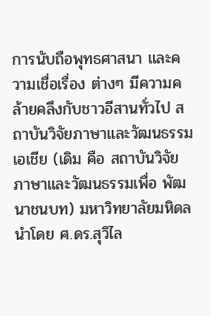การนับถือพุทธศาสนา และความเชื่อเรื่อง ต่างๆ มีความคล้ายคลึงกับชาวอีสานทั่วไป สถาบันวิจัยภาษาและวัฒนธรรมเอเชีย (เดิม คือ สถาบันวิจัยภาษาและวัฒนธรรมเพื่อ พัฒนาชนบท) มหาวิทยาลัยมหิดลนำโดย ศ.ดร.สุวิไล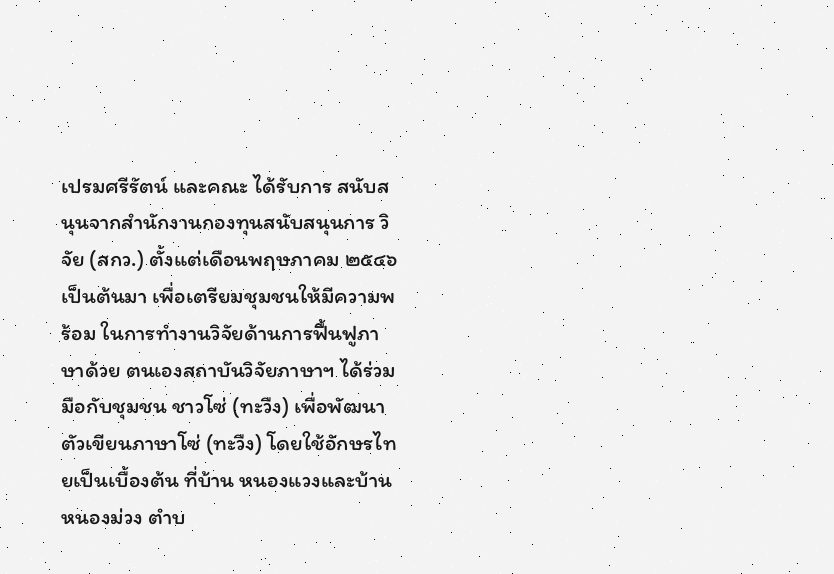เปรมศรีรัตน์ และคณะ ได้รับการ สนับสนุนจากสำนักงานกองทุนสนับสนุนการ วิจัย (สกว.) ตั้งแต่เดือนพฤษภาคม ๒๕๔๖ เป็นต้นมา เพื่อเตรียมชุมชนให้มีความพร้อม ในการทำงานวิจัยด้านการฟื้นฟูภาษาด้วย ตนเองสถาบันวิจัยภาษาฯ ได้ร่วมมือกับชุมชน ชาวโซ่ (ทะวืง) เพื่อพัฒนาตัวเขียนภาษาโซ่ (ทะวืง) โดยใช้อักษรไทยเป็นเบื้องต้น ที่บ้าน หนองแวงและบ้านหนองม่วง ตำบ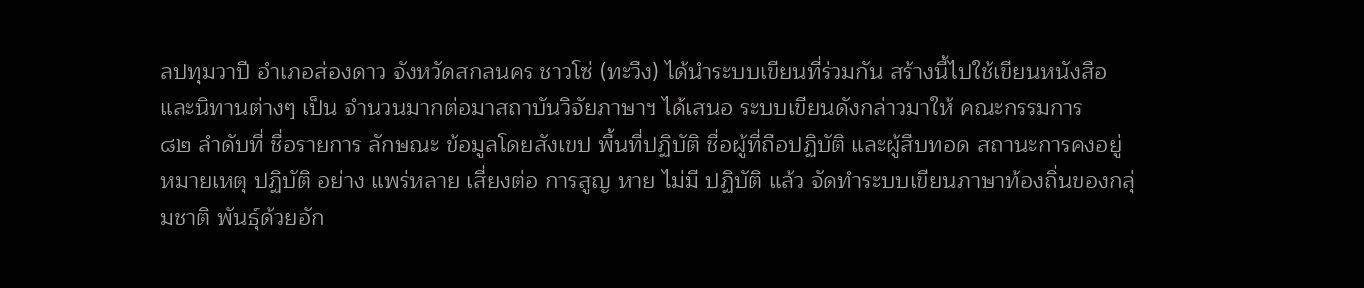ลปทุมวาปี อำเภอส่องดาว จังหวัดสกลนคร ชาวโซ่ (ทะวืง) ได้นำระบบเขียนที่ร่วมกัน สร้างนี้ไปใช้เขียนหนังสือและนิทานต่างๆ เป็น จำนวนมากต่อมาสถาบันวิจัยภาษาฯ ได้เสนอ ระบบเขียนดังกล่าวมาให้ คณะกรรมการ
๘๒ ลำดับที่ ชื่อรายการ ลักษณะ ข้อมูลโดยสังเขป พื้นที่ปฏิบัติ ชื่อผู้ที่ถือปฏิบัติ และผู้สืบทอด สถานะการคงอยู่ หมายเหตุ ปฏิบัติ อย่าง แพร่หลาย เสี่ยงต่อ การสูญ หาย ไม่มี ปฏิบัติ แล้ว จัดทำระบบเขียนภาษาท้องถิ่นของกลุ่มชาติ พันธุ์ด้วยอัก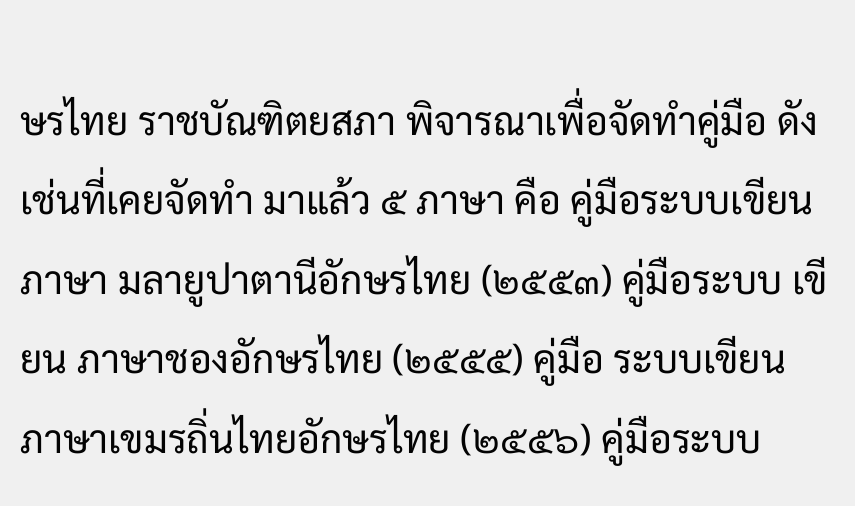ษรไทย ราชบัณฑิตยสภา พิจารณาเพื่อจัดทำคู่มือ ดังเช่นที่เคยจัดทำ มาแล้ว ๕ ภาษา คือ คู่มือระบบเขียน ภาษา มลายูปาตานีอักษรไทย (๒๕๕๓) คู่มือระบบ เขียน ภาษาชองอักษรไทย (๒๕๕๕) คู่มือ ระบบเขียน ภาษาเขมรถิ่นไทยอักษรไทย (๒๕๕๖) คู่มือระบบ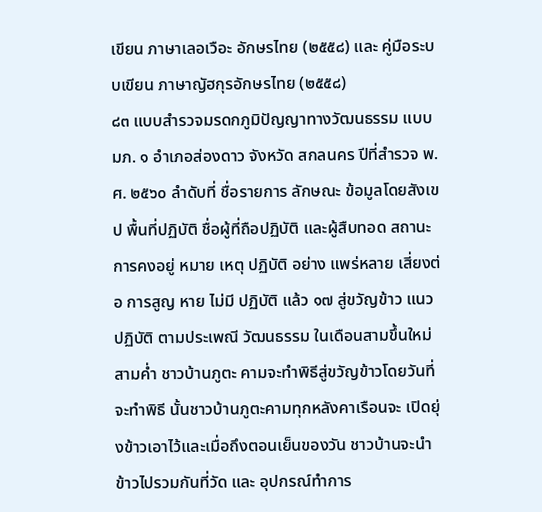เขียน ภาษาเลอเวือะ อักษรไทย (๒๕๕๘) และ คู่มือระบบเขียน ภาษาญัฮกุรอักษรไทย (๒๕๕๘)
๘๓ แบบสำรวจมรดกภูมิปัญญาทางวัฒนธรรม แบบ มภ. ๑ อำเภอส่องดาว จังหวัด สกลนคร ปีที่สำรวจ พ.ศ. ๒๕๖๐ ลำดับที่ ชื่อรายการ ลักษณะ ข้อมูลโดยสังเขป พื้นที่ปฏิบัติ ชื่อผู้ที่ถือปฏิบัติ และผู้สืบทอด สถานะการคงอยู่ หมาย เหตุ ปฏิบัติ อย่าง แพร่หลาย เสี่ยงต่อ การสูญ หาย ไม่มี ปฏิบัติ แล้ว ๑๗ สู่ขวัญข้าว แนวปฏิบัติ ตามประเพณี วัฒนธรรม ในเดือนสามขึ้นใหม่สามค่ำ ชาวบ้านภูตะ คามจะทำพิธีสู่ขวัญข้าวโดยวันที่จะทำพิธี นั้นชาวบ้านภูตะคามทุกหลังคาเรือนจะ เปิดยุ่งข้าวเอาไว้และเมื่อถึงตอนเย็นของวัน ชาวบ้านจะนำข้าวไปรวมกันที่วัด และ อุปกรณ์ทำการ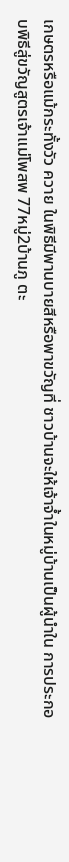เกษตรหรือแม้กระทั้งวัว ควาย ในพิธีมีพานบายสีหรือพาขวัญที่ ชาวบ้านจะให้เจ้าจ้ำในหมู่บ้านเป็นผู้นำใน การประกอบพิธีสู่ขวัญสูตรเจ้าแม่โพสพ 77หมู่2บ้านภู ตะ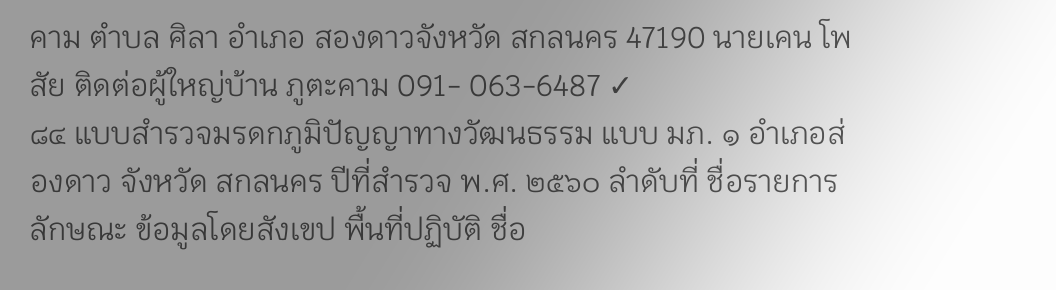คาม ตำบล ศิลา อำเภอ สองดาวจังหวัด สกลนคร 47190 นายเคน โพสัย ติดต่อผู้ใหญ่บ้าน ภูตะคาม 091- 063-6487 ✓
๘๔ แบบสำรวจมรดกภูมิปัญญาทางวัฒนธรรม แบบ มภ. ๑ อำเภอส่องดาว จังหวัด สกลนคร ปีที่สำรวจ พ.ศ. ๒๕๖๐ ลำดับที่ ชื่อรายการ ลักษณะ ข้อมูลโดยสังเขป พื้นที่ปฏิบัติ ชื่อ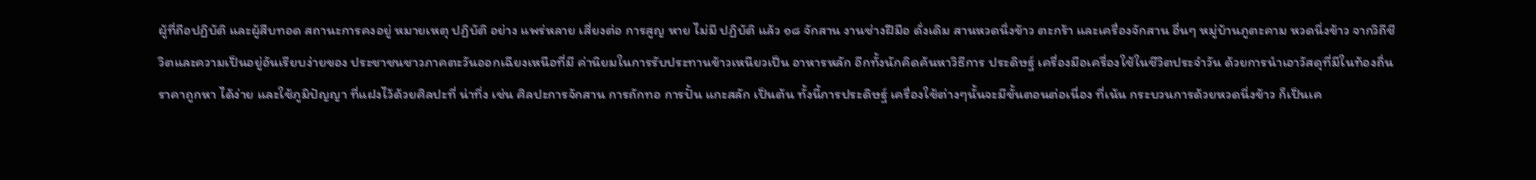ผู้ที่ถือปฏิบัติ และผู้สืบทอด สถานะการคงอยู่ หมายเหตุ ปฏิบัติ อย่าง แพร่หลาย เสี่ยงต่อ การสูญ หาย ไม่มี ปฏิบัติ แล้ว ๑๘ จักสาน งานช่างฝีมือ ดั่งเดิม สานหวดนึ่งข้าว ตะกร้า และเครื่องจักสาน อื่นๆ หมู่บ้านภูตะคาม หวดนึ่งข้าว จากวิถีชีวิตและความเป็นอยู่อันเรียบง่ายของ ประชาชนชาวภาคตะวันออกเฉียงเหนือที่มี ค่านิยมในการรับประทานข้าวเหนียวเป็น อาหารหลัก อีกทั้งนักคิดค้นหาวิธีการ ประดิษฐ์ เครื่องมือเครื่องใช้ในชีวิตประจำวัน ด้วยการนำเอาวัสดุที่มีในท้องถิ่นราคาถูกหา ได้ง่าย และใช้ภูมิปัญญา ที่แฝงไว้ด้วยศิลปะที่ น่าทึ่ง เช่น ศิลปะการจักสาน การถักทอ การปั้น แกะสลัก เป็นต้น ทั้งนี้การประดิษฐ์ เครื่องใช้ต่างๆนั้นจะมีขั้นตอนต่อเนื่อง ที่เน้น กระบวนการด้วยหวดนึ่งข้าว ก็เป็นเค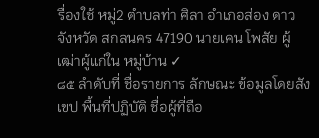รื่องใช้ หมู่2 ตำบลท่า ศิลา อำเภอส่อง ดาว จังหวัด สกลนคร 47190 นายเคน โพสัย ผู้เฒ่าผู้แก่ใน หมู่บ้าน ✓
๘๕ ลำดับที่ ชื่อรายการ ลักษณะ ข้อมูลโดยสังเขป พื้นที่ปฏิบัติ ชื่อผู้ที่ถือ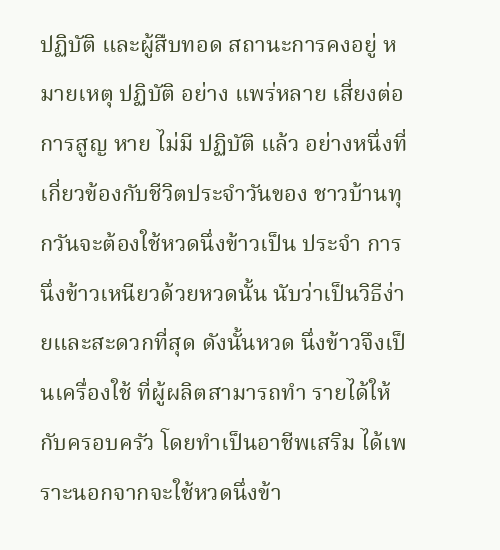ปฏิบัติ และผู้สืบทอด สถานะการคงอยู่ หมายเหตุ ปฏิบัติ อย่าง แพร่หลาย เสี่ยงต่อ การสูญ หาย ไม่มี ปฏิบัติ แล้ว อย่างหนึ่งที่เกี่ยวข้องกับชีวิตประจำวันของ ชาวบ้านทุกวันจะต้องใช้หวดนึ่งข้าวเป็น ประจำ การนึ่งข้าวเหนียวด้วยหวดนั้น นับว่าเป็นวิธีง่ายและสะดวกที่สุด ดังนั้นหวด นึ่งข้าวจึงเป็นเครื่องใช้ ที่ผู้ผลิตสามารถทำ รายได้ให้กับครอบครัว โดยทำเป็นอาชีพเสริม ได้เพราะนอกจากจะใช้หวดนึ่งข้า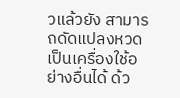วแล้วยัง สามารถดัดแปลงหวดเป็นเครื่องใช้อย่างอื่นได้ ด้ว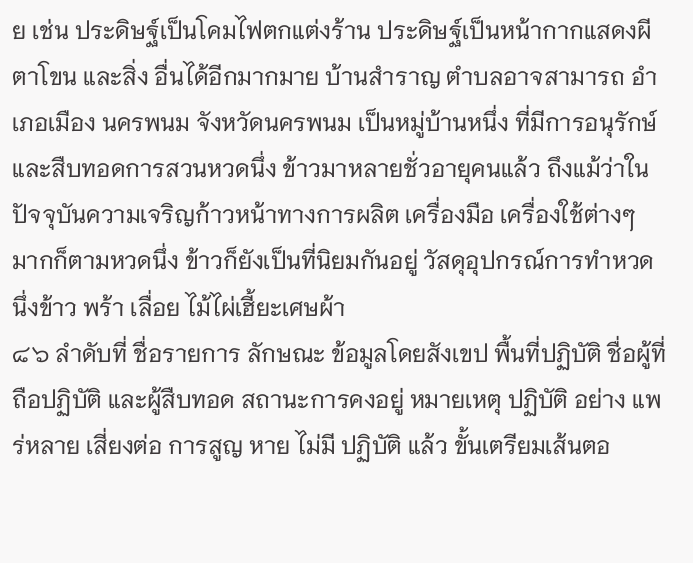ย เช่น ประดิษฐ์เป็นโคมไฟตกแต่งร้าน ประดิษฐ์เป็นหน้ากากแสดงผีตาโขน และสิ่ง อื่นได้อีกมากมาย บ้านสำราญ ตำบลอาจสามารถ อำเภอเมือง นครพนม จังหวัดนครพนม เป็นหมู่บ้านหนึ่ง ที่มีการอนุรักษ์และสืบทอดการสวนหวดนึ่ง ข้าวมาหลายชั่วอายุคนแล้ว ถึงแม้ว่าใน ปัจจุบันความเจริญก้าวหน้าทางการผลิต เครื่องมือ เครื่องใช้ต่างๆ มากก็ตามหวดนึ่ง ข้าวก็ยังเป็นที่นิยมกันอยู่ วัสดุอุปกรณ์การทำหวดนึ่งข้าว พร้า เลื่อย ไม้ไผ่เฮี้ยะเศษผ้า
๘๖ ลำดับที่ ชื่อรายการ ลักษณะ ข้อมูลโดยสังเขป พื้นที่ปฏิบัติ ชื่อผู้ที่ถือปฏิบัติ และผู้สืบทอด สถานะการคงอยู่ หมายเหตุ ปฏิบัติ อย่าง แพร่หลาย เสี่ยงต่อ การสูญ หาย ไม่มี ปฏิบัติ แล้ว ขั้นเตรียมเส้นตอ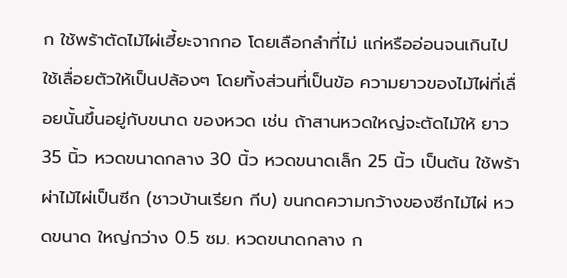ก ใช้พร้าตัดไม้ไผ่เฮี้ยะจากกอ โดยเลือกลำที่ไม่ แก่หรืออ่อนจนเกินไป ใช้เลื่อยตัวให้เป็นปล้องๆ โดยทิ้งส่วนที่เป็นข้อ ความยาวของไม้ไผ่ที่เลื่อยนั้นขึ้นอยู่กับขนาด ของหวด เช่น ถ้าสานหวดใหญ่จะตัดไม้ให้ ยาว 35 นิ้ว หวดขนาดกลาง 30 นิ้ว หวดขนาดเล็ก 25 นิ้ว เป็นต้น ใช้พร้าผ่าไม้ไผ่เป็นซีก (ชาวบ้านเรียก กีบ) ขนกดความกว้างของซีกไม้ไผ่ หวดขนาด ใหญ่กว่าง 0.5 ซม. หวดขนาดกลาง ก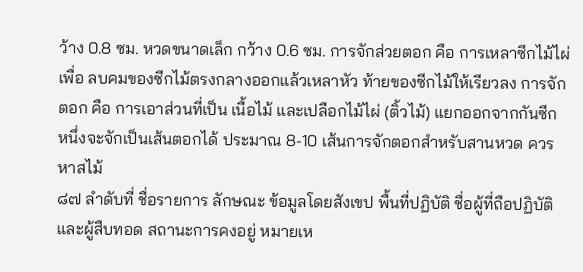ว้าง 0.8 ซม. หวดขนาดเล็ก กว้าง 0.6 ซม. การจักส่วยตอก คือ การเหลาซีกไม้ไผ่เพื่อ ลบคมของซีกไม้ตรงกลางออกแล้วเหลาหัว ท้ายของซีกไม้ให้เรียวลง การจักตอก คือ การเอาส่วนที่เป็น เนื้อไม้ และเปลือกไม้ไผ่ (ติ้วไม้) แยกออกจากกันซีก หนึ่งจะจักเป็นเส้นตอกได้ ประมาณ 8-10 เส้นการจักตอกสำหรับสานหวด ควรหาสไม้
๘๗ ลำดับที่ ชื่อรายการ ลักษณะ ข้อมูลโดยสังเขป พื้นที่ปฏิบัติ ชื่อผู้ที่ถือปฏิบัติ และผู้สืบทอด สถานะการคงอยู่ หมายเห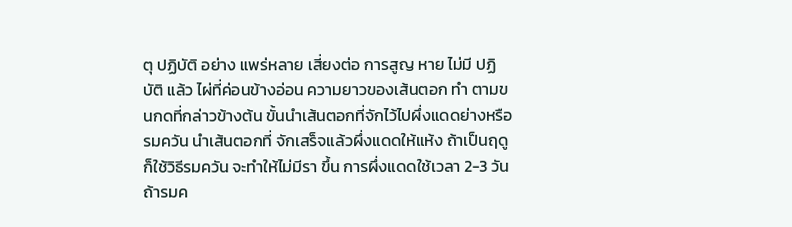ตุ ปฏิบัติ อย่าง แพร่หลาย เสี่ยงต่อ การสูญ หาย ไม่มี ปฏิบัติ แล้ว ไผ่ที่ค่อนข้างอ่อน ความยาวของเส้นตอก ทำ ตามขนกดที่กล่าวข้างต้น ขั้นนำเส้นตอกที่จักไว้ไปผึ่งแดดย่างหรือ รมควัน นำเส้นตอกที่ จักเสร็จแล้วผึ่งแดดให้แห้ง ถ้าเป็นฤดูก็ใช้วิธีรมควัน จะทำให้ไม่มีรา ขึ้น การผึ่งแดดใช้เวลา 2-3 วันถ้ารมค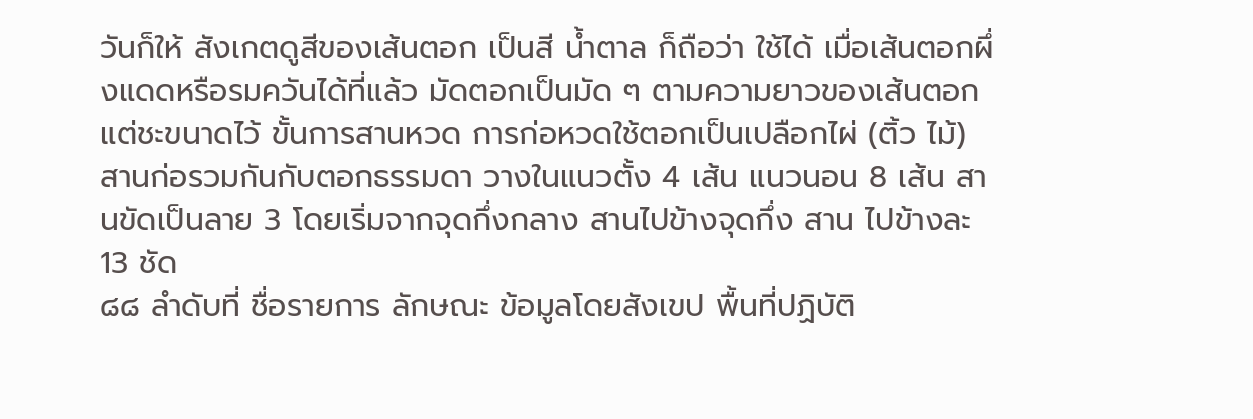วันก็ให้ สังเกตดูสีของเส้นตอก เป็นสี น้ำตาล ก็ถือว่า ใช้ได้ เมื่อเส้นตอกผึ่งแดดหรือรมควันได้ที่แล้ว มัดตอกเป็นมัด ๆ ตามความยาวของเส้นตอก แต่ชะขนาดไว้ ขั้นการสานหวด การก่อหวดใช้ตอกเป็นเปลือกไผ่ (ติ้ว ไม้) สานก่อรวมกันกับตอกธรรมดา วางในแนวตั้ง 4 เส้น แนวนอน 8 เส้น สานขัดเป็นลาย 3 โดยเริ่มจากจุดกึ่งกลาง สานไปข้างจุดกึ่ง สาน ไปข้างละ 13 ชัด
๘๘ ลำดับที่ ชื่อรายการ ลักษณะ ข้อมูลโดยสังเขป พื้นที่ปฏิบัติ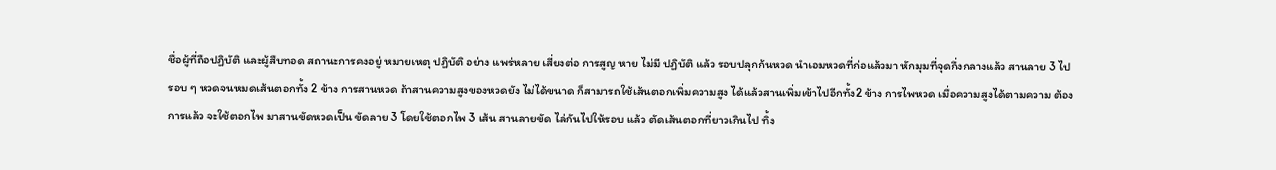ชื่อผู้ที่ถือปฏิบัติ และผู้สืบทอด สถานะการคงอยู่ หมายเหตุ ปฏิบัติ อย่าง แพร่หลาย เสี่ยงต่อ การสูญ หาย ไม่มี ปฏิบัติ แล้ว รอบปลุกก้นหวด นำเอมหวดที่ก่อแล้วมา หักมุมที่จุดกึ่งกลางแล้ว สานลาย 3 ไป รอบ ๆ หวดจนหมดเส้นตอกทั้ง 2 ข้าง การสานหวด ถ้าสานความสูงของหวดยัง ไม่ได้ขนาด ก็สามารถใช้เส้นตอกเพิ่มความสูง ได้แล้วสานเพิ่มเข้าไปอีกทั้ง2 ข้าง การไพหวด เมื่อความสูงได้ตามความ ต้องการแล้ว จะใช้ตอกไพ มาสานขัดหวดเป็น ขัดลาย 3 โดยใช้ตอกไพ 3 เส้น สานลายขัด ไล่กันไปให้รอบ แล้ว ตัดเส้นตอกที่ยาวเกินไป ทิ้ง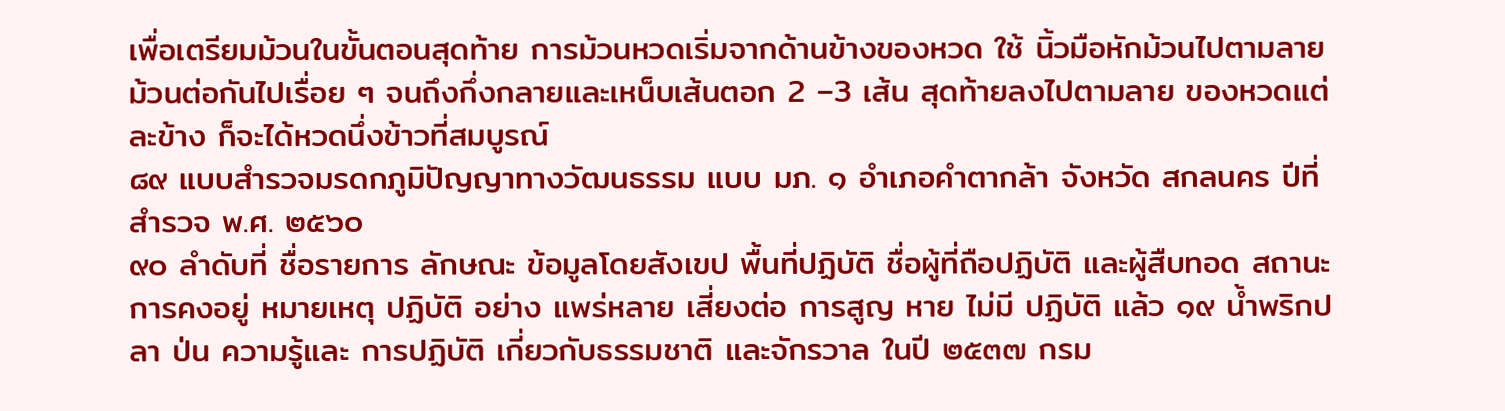เพื่อเตรียมม้วนในขั้นตอนสุดท้าย การม้วนหวดเริ่มจากด้านข้างของหวด ใช้ นิ้วมือหักม้วนไปตามลาย ม้วนต่อกันไปเรื่อย ๆ จนถึงกึ่งกลายและเหน็บเส้นตอก 2 –3 เส้น สุดท้ายลงไปตามลาย ของหวดแต่ละข้าง ก็จะได้หวดนึ่งข้าวที่สมบูรณ์
๘๙ แบบสำรวจมรดกภูมิปัญญาทางวัฒนธรรม แบบ มภ. ๑ อำเภอคำตากล้า จังหวัด สกลนคร ปีที่สำรวจ พ.ศ. ๒๕๖๐
๙๐ ลำดับที่ ชื่อรายการ ลักษณะ ข้อมูลโดยสังเขป พื้นที่ปฏิบัติ ชื่อผู้ที่ถือปฏิบัติ และผู้สืบทอด สถานะการคงอยู่ หมายเหตุ ปฏิบัติ อย่าง แพร่หลาย เสี่ยงต่อ การสูญ หาย ไม่มี ปฏิบัติ แล้ว ๑๙ น้ำพริกปลา ป่น ความรู้และ การปฏิบัติ เกี่ยวกับธรรมชาติ และจักรวาล ในปี ๒๕๓๗ กรม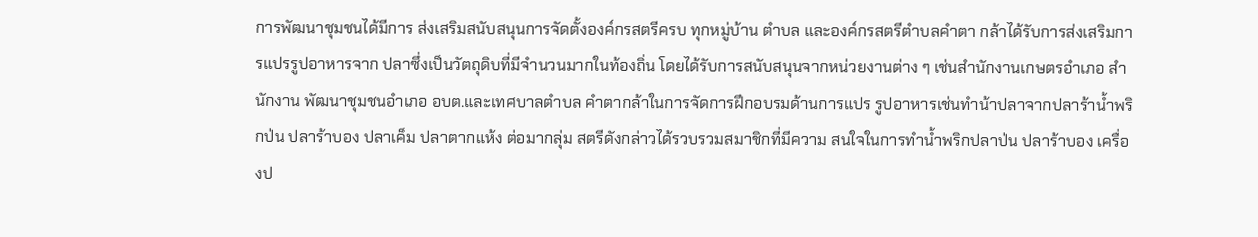การพัฒนาชุมชนได้มีการ ส่งเสริมสนับสนุนการจัดตั้งองค์กรสตรีครบ ทุกหมู่บ้าน ตำบล และองค์กรสตรีตำบลคำตา กล้าได้รับการส่งเสริมการแปรรูปอาหารจาก ปลาซึ่งเป็นวัตถุดิบที่มีจำนวนมากในท้องถิ่น โดยได้รับการสนับสนุนจากหน่วยงานต่าง ๆ เช่นสำนักงานเกษตรอำเภอ สำนักงาน พัฒนาชุมชนอำเภอ อบต.และเทศบาลตำบล คำตากล้าในการจัดการฝึกอบรมด้านการแปร รูปอาหารเช่นทำน้าปลาจากปลาร้าน้ำพริกป่น ปลาร้าบอง ปลาเค็ม ปลาตากแห้ง ต่อมากลุ่ม สตรีดังกล่าวได้รวบรวมสมาชิกที่มีความ สนใจในการทำน้ำพริกปลาป่น ปลาร้าบอง เครื่องป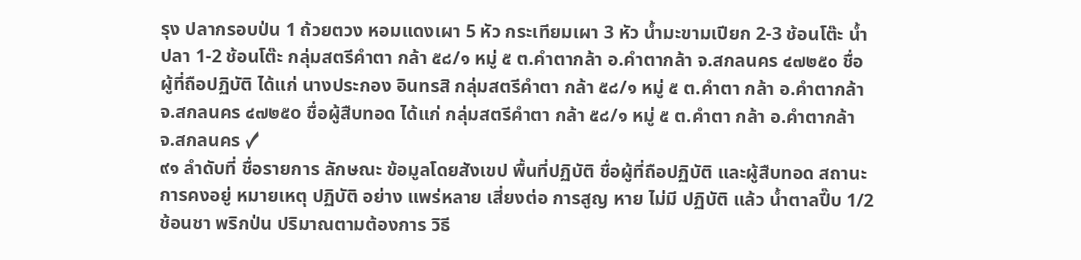รุง ปลากรอบป่น 1 ถ้วยตวง หอมแดงเผา 5 หัว กระเทียมเผา 3 หัว น้ำมะขามเปียก 2-3 ช้อนโต๊ะ น้ำปลา 1-2 ช้อนโต๊ะ กลุ่มสตรีคำตา กล้า ๕๘/๑ หมู่ ๕ ต.คำตากล้า อ.คำตากล้า จ.สกลนคร ๔๗๒๕๐ ชื่อผู้ที่ถือปฏิบัติ ได้แก่ นางประกอง อินทรสิ กลุ่มสตรีคำตา กล้า ๕๘/๑ หมู่ ๕ ต.คำตา กล้า อ.คำตากล้า จ.สกลนคร ๔๗๒๕o ชื่อผู้สืบทอด ได้แก่ กลุ่มสตรีคำตา กล้า ๕๘/๑ หมู่ ๕ ต.คำตา กล้า อ.คำตากล้า จ.สกลนคร ✓
๙๑ ลำดับที่ ชื่อรายการ ลักษณะ ข้อมูลโดยสังเขป พื้นที่ปฏิบัติ ชื่อผู้ที่ถือปฏิบัติ และผู้สืบทอด สถานะการคงอยู่ หมายเหตุ ปฏิบัติ อย่าง แพร่หลาย เสี่ยงต่อ การสูญ หาย ไม่มี ปฏิบัติ แล้ว น้ำตาลปี๊บ 1/2 ช้อนชา พริกป่น ปริมาณตามต้องการ วิธี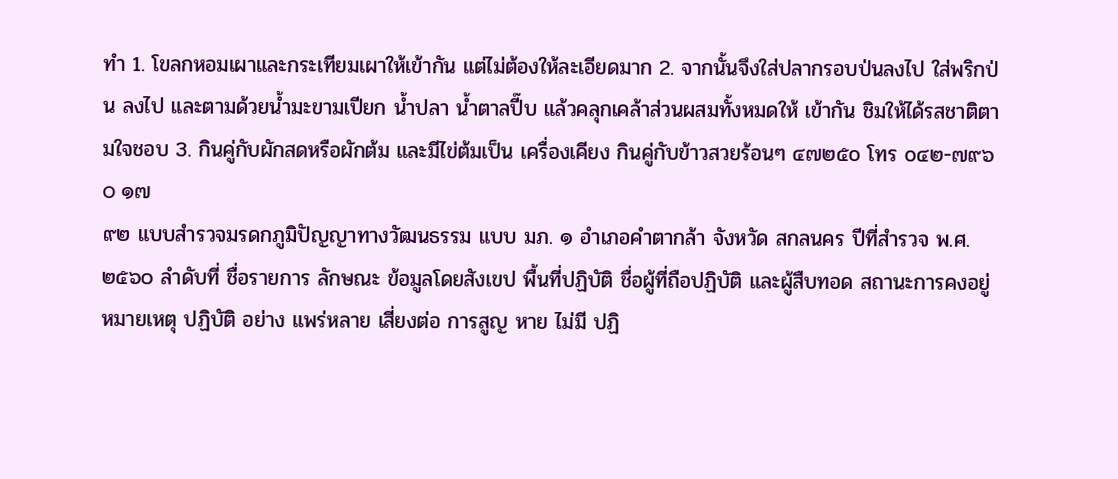ทำ 1. โขลกหอมเผาและกระเทียมเผาให้เข้ากัน แต่ไม่ต้องให้ละเอียดมาก 2. จากนั้นจึงใส่ปลากรอบป่นลงไป ใส่พริกป่น ลงไป และตามด้วยน้ำมะขามเปียก น้ำปลา น้ำตาลปี๊บ แล้วคลุกเคล้าส่วนผสมทั้งหมดให้ เข้ากัน ชิมให้ได้รสชาติตามใจชอบ 3. กินคู่กับผักสดหรือผักต้ม และมีไข่ต้มเป็น เครื่องเคียง กินคู่กับข้าวสวยร้อนๆ ๔๗๒๕o โทร o๔๒-๗๙๖o ๑๗
๙๒ แบบสำรวจมรดกภูมิปัญญาทางวัฒนธรรม แบบ มภ. ๑ อำเภอคำตากล้า จังหวัด สกลนคร ปีที่สำรวจ พ.ศ. ๒๕๖๐ ลำดับที่ ชื่อรายการ ลักษณะ ข้อมูลโดยสังเขป พื้นที่ปฏิบัติ ชื่อผู้ที่ถือปฏิบัติ และผู้สืบทอด สถานะการคงอยู่ หมายเหตุ ปฏิบัติ อย่าง แพร่หลาย เสี่ยงต่อ การสูญ หาย ไม่มี ปฏิ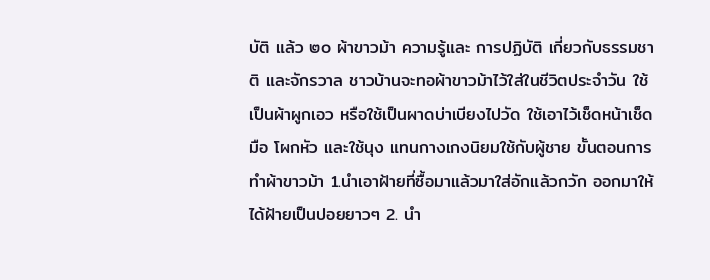บัติ แล้ว ๒๐ ผ้าขาวม้า ความรู้และ การปฏิบัติ เกี่ยวกับธรรมชาติ และจักรวาล ชาวบ้านจะทอผ้าขาวม้าไว้ใส่ในชีวิตประจำวัน ใช้เป็นผ้าผูกเอว หรือใช้เป็นผาดบ่าเบียงไปวัด ใช้เอาไว้เช็ดหน้าเช็ดมือ โผกหัว และใช้นุง แทนกางเกงนิยมใช้กับผู้ชาย ขั้นตอนการทำผ้าขาวม้า 1.นำเอาฝ้ายที่ซื้อมาแล้วมาใส่อักแล้วกวัก ออกมาให้ได้ฝ้ายเป็นปอยยาวๆ 2. นำ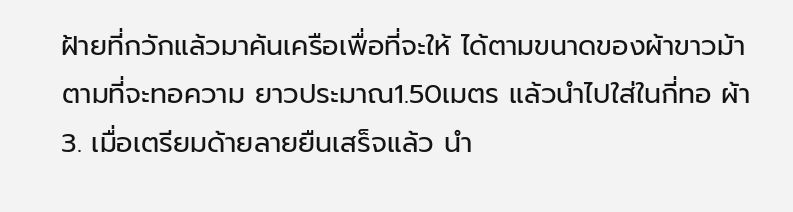ฝ้ายที่กวักแล้วมาค้นเครือเพื่อที่จะให้ ได้ตามขนาดของผ้าขาวม้าตามที่จะทอความ ยาวประมาณ1.50เมตร แล้วนำไปใส่ในกี่ทอ ผ้า 3. เมื่อเตรียมด้ายลายยืนเสร็จแล้ว นำ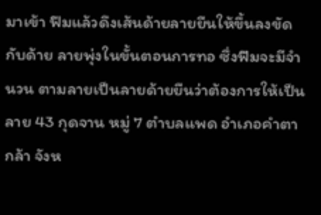มาเข้า ฟืมแล้วดึงเส้นด้ายลายยืนให้ขึ้นลงขัดกับด้าย ลายพุ่งในขั้นตอนการทอ ซึ่งฟืมจะมีจำนวน ตามลายเป็นลายด้ายยืนว่าต้องการให้เป็นลาย 43 กุดจาน หมู่ 7 ตำบลแพด อำเภอคำตา กล้า จังห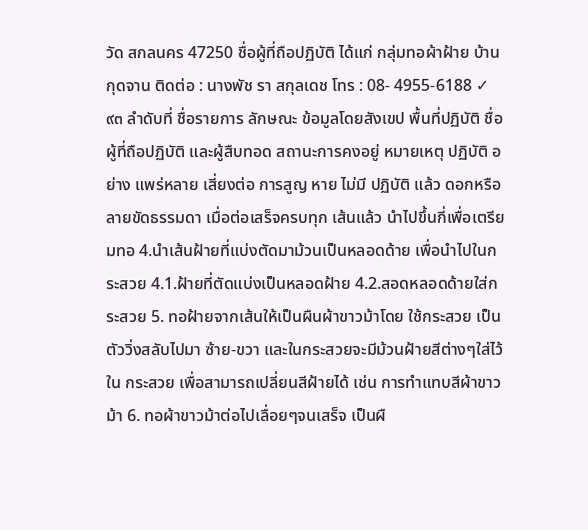วัด สกลนคร 47250 ชื่อผู้ที่ถือปฏิบัติ ได้แก่ กลุ่มทอผ้าฝ้าย บ้านกุดจาน ติดต่อ : นางพัช รา สกุลเดช โทร : 08- 4955-6188 ✓
๙๓ ลำดับที่ ชื่อรายการ ลักษณะ ข้อมูลโดยสังเขป พื้นที่ปฏิบัติ ชื่อผู้ที่ถือปฏิบัติ และผู้สืบทอด สถานะการคงอยู่ หมายเหตุ ปฏิบัติ อย่าง แพร่หลาย เสี่ยงต่อ การสูญ หาย ไม่มี ปฏิบัติ แล้ว ดอกหรือลายขัดธรรมดา เมื่อต่อเสร็จครบทุก เส้นแล้ว นำไปขึ้นกี่เพื่อเตรียมทอ 4.นำเส้นฝ้ายที่แบ่งตัดมาม้วนเป็นหลอดด้าย เพื่อนำไปในกระสวย 4.1.ฝ้ายที่ตัดแบ่งเป็นหลอดฝ้าย 4.2.สอดหลอดด้ายใส่กระสวย 5. ทอฝ้ายจากเส้นให้เป็นผืนผ้าขาวม้าโดย ใช้กระสวย เป็นตัววิ่งสลับไปมา ซ้าย-ขวา และในกระสวยจะมีม้วนฝ้ายสีต่างๆใส่ไว้ใน กระสวย เพื่อสามารถเปลี่ยนสีฝ้ายได้ เช่น การทำแทบสีผ้าขาวม้า 6. ทอผ้าขาวม้าต่อไปเลื่อยๆจนเสร็จ เป็นผื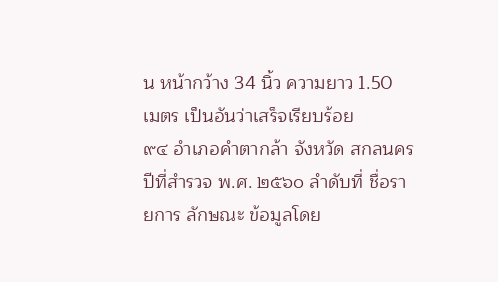น หน้ากว้าง 34 นิ้ว ความยาว 1.50 เมตร เป็นอันว่าเสร็จเรียบร้อย
๙๔ อำเภอคำตากล้า จังหวัด สกลนคร ปีที่สำรวจ พ.ศ. ๒๕๖๐ ลำดับที่ ชื่อรายการ ลักษณะ ข้อมูลโดย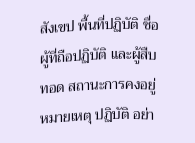สังเขป พื้นที่ปฏิบัติ ชื่อผู้ที่ถือปฏิบัติ และผู้สืบทอด สถานะการคงอยู่ หมายเหตุ ปฏิบัติ อย่า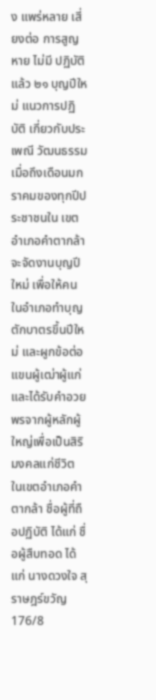ง แพร่หลาย เสี่ยงต่อ การสูญ หาย ไม่มี ปฏิบัติ แล้ว ๒๑ บุญปีใหม่ แนวการปฏิบัติ เกี่ยวกับประเพณี วัฒนธรรม เมื่อถึงเดือนมกราคมของทุกปีประชาชนใน เขตอำเภอคำตากล้าจะจัดงานบุญปีใหม่ เพื่อให้คนในอำเภอทำบุญ ตักบาตรขึ้นปีใหม่ และผูกข้อต่อแขนผู้เฒ่าผู้แก่และได้รับคำอวย พรจากผู้หลักผู้ใหญ่เพื่อเป็นสิริมงคลแก่ชีวิต ในเขตอำเภอคำ ตากล้า ชื่อผู้ที่ถือปฏิบัติ ได้แก่ ชื่อผู้สืบทอด ได้แก่ นางดวงใจ สุ ราษฎร์ขวัญ 176/8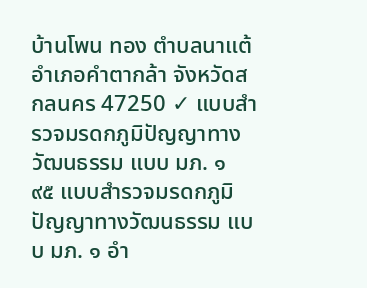บ้านโพน ทอง ตำบลนาแต้ อำเภอคำตากล้า จังหวัดสกลนคร 47250 ✓ แบบสำรวจมรดกภูมิปัญญาทางวัฒนธรรม แบบ มภ. ๑
๙๕ แบบสำรวจมรดกภูมิปัญญาทางวัฒนธรรม แบบ มภ. ๑ อำ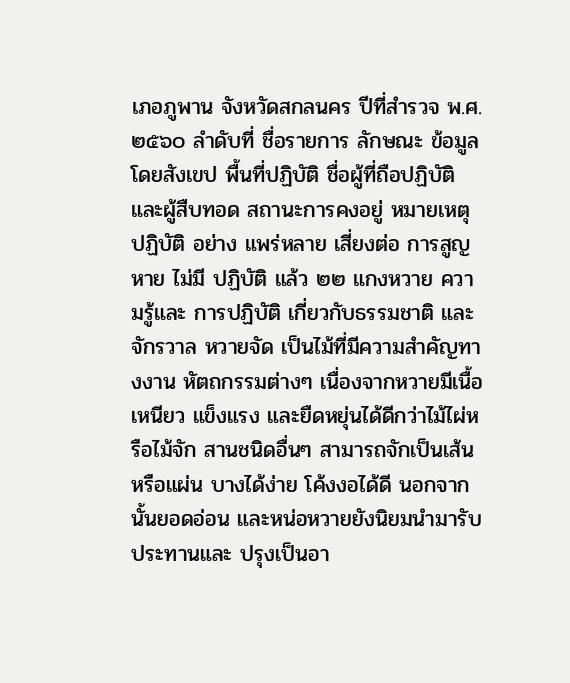เภอภูพาน จังหวัดสกลนคร ปีที่สำรวจ พ.ศ. ๒๕๖๐ ลำดับที่ ชื่อรายการ ลักษณะ ข้อมูลโดยสังเขป พื้นที่ปฏิบัติ ชื่อผู้ที่ถือปฏิบัติ และผู้สืบทอด สถานะการคงอยู่ หมายเหตุ ปฏิบัติ อย่าง แพร่หลาย เสี่ยงต่อ การสูญ หาย ไม่มี ปฏิบัติ แล้ว ๒๒ แกงหวาย ความรู้และ การปฏิบัติ เกี่ยวกับธรรมชาติ และจักรวาล หวายจัด เป็นไม้ที่มีความสำคัญทางงาน หัตถกรรมต่างๆ เนื่องจากหวายมีเนื้อเหนียว แข็งแรง และยืดหยุ่นได้ดีกว่าไม้ไผ่หรือไม้จัก สานชนิดอื่นๆ สามารถจักเป็นเส้นหรือแผ่น บางได้ง่าย โค้งงอได้ดี นอกจากนั้นยอดอ่อน และหน่อหวายยังนิยมนำมารับประทานและ ปรุงเป็นอา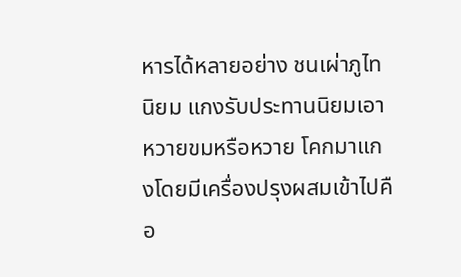หารได้หลายอย่าง ชนเผ่าภูไทนิยม แกงรับประทานนิยมเอาหวายขมหรือหวาย โคกมาแกงโดยมีเครื่องปรุงผสมเข้าไปคือ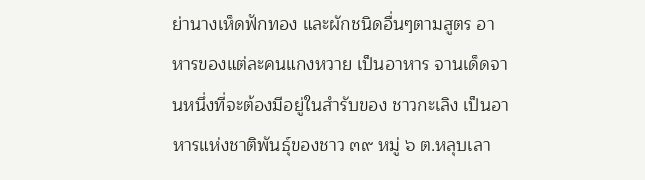ย่านางเห็ดฟักทอง และผักชนิดอื่นๆตามสูตร อาหารของแต่ละคนแกงหวาย เป็นอาหาร จานเด็ดจานหนึ่งที่จะต้องมีอยู่ในสำรับของ ชาวกะเลิง เป็นอาหารแห่งชาติพันธุ์ของชาว ๓๙ หมู่ ๖ ต.หลุบเลา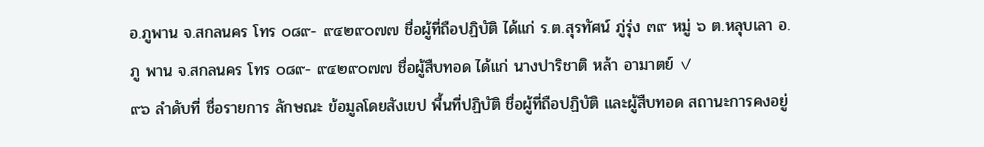อ.ภูพาน จ.สกลนคร โทร ๐๘๙- ๙๔๒๙๐๗๗ ชื่อผู้ที่ถือปฏิบัติ ได้แก่ ร.ต.สุรทัศน์ ภู่รุ่ง ๓๙ หมู่ ๖ ต.หลุบเลา อ.ภู พาน จ.สกลนคร โทร ๐๘๙- ๙๔๒๙๐๗๗ ชื่อผู้สืบทอด ได้แก่ นางปาริชาติ หล้า อามาตย์ ✓
๙๖ ลำดับที่ ชื่อรายการ ลักษณะ ข้อมูลโดยสังเขป พื้นที่ปฏิบัติ ชื่อผู้ที่ถือปฏิบัติ และผู้สืบทอด สถานะการคงอยู่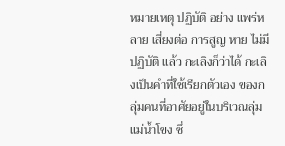หมายเหตุ ปฏิบัติ อย่าง แพร่หลาย เสี่ยงต่อ การสูญ หาย ไม่มี ปฏิบัติ แล้ว กะเลิงก็ว่าได้ กะเลิงเป็นคำที่ใช้เรียกตัวเอง ของกลุ่มคนที่อาศัยอยู่ในบริเวณลุ่มแม่น้ำโขง ซึ่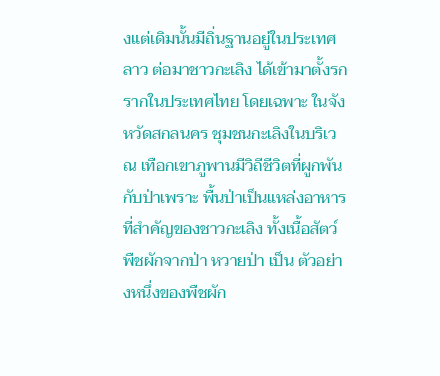งแต่เดิมนั้นมีถิ่นฐานอยู่ในประเทศลาว ต่อมาชาวกะเลิง ได้เข้ามาตั้งรกรากในประเทศไทย โดยเฉพาะ ในจังหวัดสกลนคร ชุมชนกะเลิงในบริเวณ เทือกเขาภูพานมีวิถีชีวิตที่ผูกพันกับป่าเพราะ พื้นป่าเป็นแหล่งอาหารที่สำคัญของชาวกะเลิง ทั้งเนื้อสัตว์ พืชผักจากป่า หวายป่า เป็น ตัวอย่างหนึ่งของพืชผัก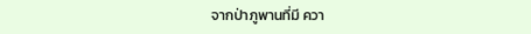จากป่าภูพานที่มี ควา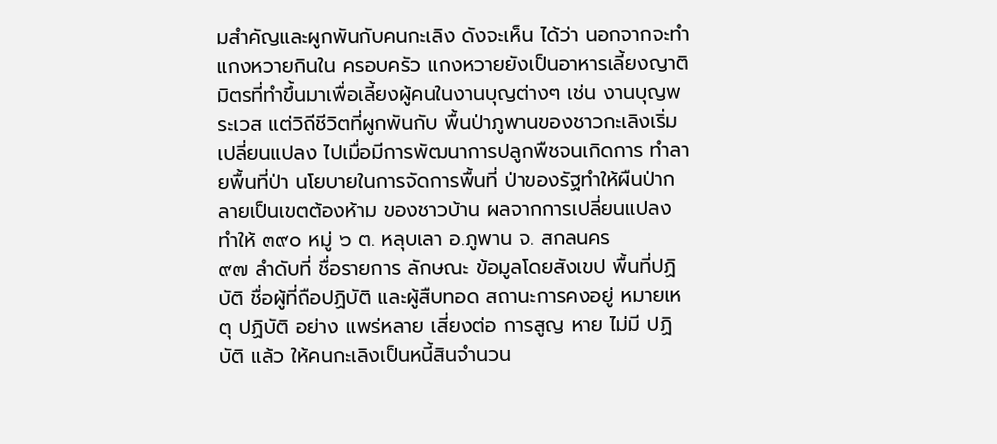มสำคัญและผูกพันกับคนกะเลิง ดังจะเห็น ได้ว่า นอกจากจะทำแกงหวายกินใน ครอบครัว แกงหวายยังเป็นอาหารเลี้ยงญาติ มิตรที่ทำขึ้นมาเพื่อเลี้ยงผู้คนในงานบุญต่างๆ เช่น งานบุญพระเวส แต่วิถีชีวิตที่ผูกพันกับ พื้นป่าภูพานของชาวกะเลิงเริ่มเปลี่ยนแปลง ไปเมื่อมีการพัฒนาการปลูกพืชจนเกิดการ ทำลายพื้นที่ป่า นโยบายในการจัดการพื้นที่ ป่าของรัฐทำให้ผืนป่ากลายเป็นเขตต้องห้าม ของชาวบ้าน ผลจากการเปลี่ยนแปลง ทำให้ ๓๙๐ หมู่ ๖ ต. หลุบเลา อ.ภูพาน จ. สกลนคร
๙๗ ลำดับที่ ชื่อรายการ ลักษณะ ข้อมูลโดยสังเขป พื้นที่ปฏิบัติ ชื่อผู้ที่ถือปฏิบัติ และผู้สืบทอด สถานะการคงอยู่ หมายเหตุ ปฏิบัติ อย่าง แพร่หลาย เสี่ยงต่อ การสูญ หาย ไม่มี ปฏิบัติ แล้ว ให้คนกะเลิงเป็นหนี้สินจำนวน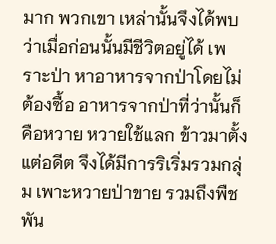มาก พวกเขา เหล่านั้นจึงได้พบว่าเมื่อก่อนนั้นมีชีวิตอยู่ได้ เพราะป่า หาอาหารจากป่าโดยไม่ต้องซื้อ อาหารจากป่าที่ว่านั้นก็คือหวาย หวายใช้แลก ข้าวมาตั้งแต่อดีต จึงได้มีการริเริ่มรวมกลุ่ม เพาะหวายป่าขาย รวมถึงพืชพัน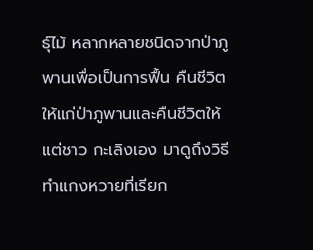ธุ์ไม้ หลากหลายชนิดจากป่าภูพานเพื่อเป็นการฟื้น คืนชีวิตให้แก่ป่าภูพานและคืนชีวิตให้แต่ชาว กะเลิงเอง มาดูถึงวิธีทำแกงหวายที่เรียก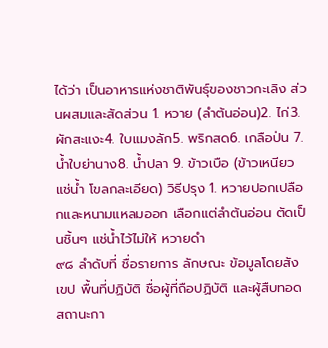ได้ว่า เป็นอาหารแห่งชาติพันธุ์ของชาวกะเลิง ส่วนผสมและสัดส่วน 1. หวาย (ลำต้นอ่อน)2. ไก่3. ผักสะแงะ4. ใบแมงลัก5. พริกสด6. เกลือป่น 7. น้ำใบย่านาง8. น้ำปลา 9. ข้าวเบือ (ข้าวเหนียวแช่น้ำ โขลกละเอียด) วิธีปรุง 1. หวายปอกเปลือกและหนามแหลมออก เลือกแต่ลำต้นอ่อน ตัดเป็นชิ้นๆ แช่น้ำไว้ไม่ให้ หวายดำ
๙๘ ลำดับที่ ชื่อรายการ ลักษณะ ข้อมูลโดยสังเขป พื้นที่ปฏิบัติ ชื่อผู้ที่ถือปฏิบัติ และผู้สืบทอด สถานะกา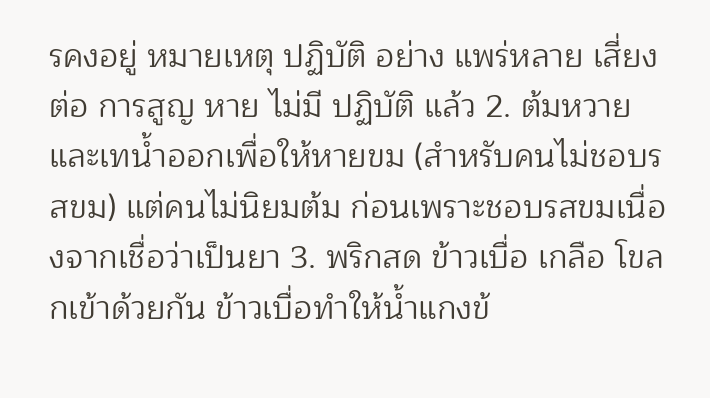รคงอยู่ หมายเหตุ ปฏิบัติ อย่าง แพร่หลาย เสี่ยงต่อ การสูญ หาย ไม่มี ปฏิบัติ แล้ว 2. ต้มหวายและเทน้ำออกเพื่อให้หายขม (สำหรับคนไม่ชอบรสขม) แต่คนไม่นิยมต้ม ก่อนเพราะชอบรสขมเนื่องจากเชื่อว่าเป็นยา 3. พริกสด ข้าวเบื่อ เกลือ โขลกเข้าด้วยกัน ข้าวเบื่อทำให้น้ำแกงข้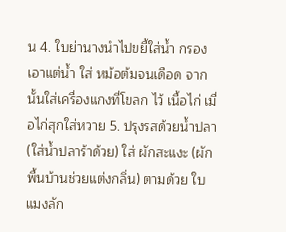น 4. ใบย่านางนำไปขยี้ใส่น้ำ กรองเอาแต่น้ำ ใส่ หม้อต้มจนเดือด จากนั้นใส่เครื่องแกงที่โขลก ไว้ เนื้อไก่ เมื่อไก่สุกใส่หวาย 5. ปรุงรสด้วยน้ำปลา (ใส่น้ำปลาร้าด้วย) ใส่ ผักสะแงะ (ผักพื้นบ้านช่วยแต่งกลิ่น) ตามด้วย ใบแมงลัก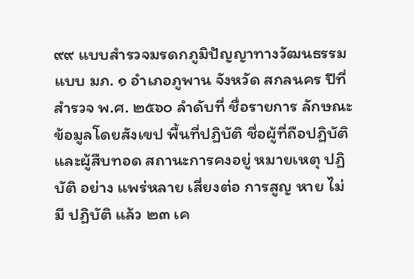๙๙ แบบสำรวจมรดกภูมิปัญญาทางวัฒนธรรม แบบ มภ. ๑ อำเภอภูพาน จังหวัด สกลนคร ปีที่สำรวจ พ.ศ. ๒๕๖๐ ลำดับที่ ชื่อรายการ ลักษณะ ข้อมูลโดยสังเขป พื้นที่ปฏิบัติ ชื่อผู้ที่ถือปฏิบัติ และผู้สืบทอด สถานะการคงอยู่ หมายเหตุ ปฏิบัติ อย่าง แพร่หลาย เสี่ยงต่อ การสูญ หาย ไม่มี ปฏิบัติ แล้ว ๒๓ เค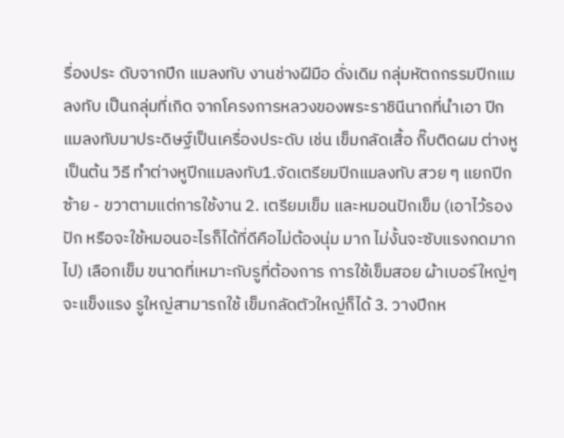รื่องประ ดับจากปีก แมลงทับ งานช่างฝีมือ ดั่งเดิม กลุ่มหัตถกรรมปีกแมลงทับ เป็นกลุ่มที่เกิด จากโครงการหลวงของพระราชินีนาถที่นำเอา ปีกแมลงทับมาประดิษฐ์เป็นเครื่องประดับ เช่น เข็มกลัดเสื้อ กิ๊บติดผม ต่างหู เป็นต้น วิธี ทำต่างหูปีกแมลงทับ1.จัดเตรียมปีกแมลงทับ สวย ๆ แยกปีก ซ้าย - ขวาตามแต่การใช้งาน 2. เตรียมเข็ม และหมอนปักเข็ม (เอาไว้รอง ปัก หรือจะใช้หมอนอะไรก็ได้ที่ดีคือไม่ต้องนุ่ม มาก ไม่งั้นจะซับแรงกดมากไป) เลือกเข็ม ขนาดที่เหมาะกับรูที่ต้องการ การใช้เข็มสอย ผ้าเบอร์ใหญ่ๆจะแข็งแรง รูใหญ่สามารถใช้ เข็มกลัดตัวใหญ่ก็ได้ 3. วางปีกห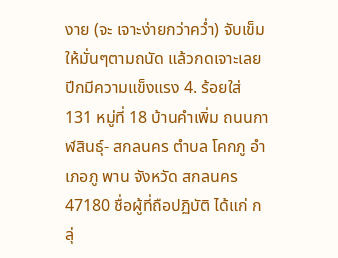งาย (จะ เจาะง่ายกว่าคว่ำ) จับเข็มให้มั่นๆตามถนัด แล้วกดเจาะเลยปีกมีความแข็งแรง 4. ร้อยใส่ 131 หมู่ที่ 18 บ้านคำเพิ่ม ถนนกาฬสินธุ์- สกลนคร ตำบล โคกภู อำเภอภู พาน จังหวัด สกลนคร 47180 ชื่อผู้ที่ถือปฏิบัติ ได้แก่ กลุ่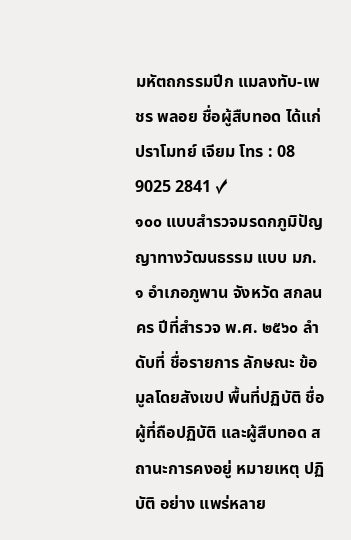มหัตถกรรมปีก แมลงทับ-เพชร พลอย ชื่อผู้สืบทอด ได้แก่ ปราโมทย์ เจียม โทร : 08 9025 2841 ✓
๑๐๐ แบบสำรวจมรดกภูมิปัญญาทางวัฒนธรรม แบบ มภ. ๑ อำเภอภูพาน จังหวัด สกลนคร ปีที่สำรวจ พ.ศ. ๒๕๖๐ ลำดับที่ ชื่อรายการ ลักษณะ ข้อมูลโดยสังเขป พื้นที่ปฏิบัติ ชื่อผู้ที่ถือปฏิบัติ และผู้สืบทอด สถานะการคงอยู่ หมายเหตุ ปฏิบัติ อย่าง แพร่หลาย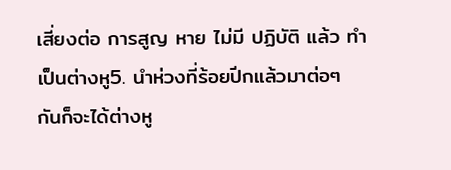เสี่ยงต่อ การสูญ หาย ไม่มี ปฏิบัติ แล้ว ทำเป็นต่างหู5. นำห่วงที่ร้อยปีกแล้วมาต่อๆ กันก็จะได้ต่างหู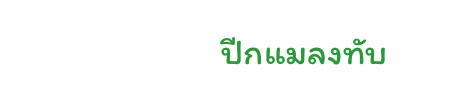ปีกแมลงทับ